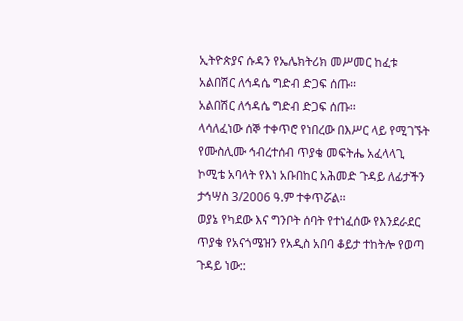ኢትዮጵያና ሱዳን የኤሌክትሪክ መሥመር ከፈቱ
አልበሽር ለኅዳሴ ግድብ ድጋፍ ሰጡ፡፡
አልበሽር ለኅዳሴ ግድብ ድጋፍ ሰጡ፡፡
ላሳለፈነው ሰኞ ተቀጥሮ የነበረው በእሥር ላይ የሚገኙት የሙስሊሙ ኅብረተሰብ ጥያቄ መፍትሔ አፈላላጊ ኮሚቴ አባላት የእነ አቡበከር አሕመድ ጉዳይ ለፊታችን ታኅሣስ 3/2006 ዓ.ም ተቀጥሯል፡፡
ወያኔ የካደው እና ግንቦት ሰባት የተነፈሰው የእንደራደር ጥያቄ የአናጎሜዝን የአዲስ አበባ ቆይታ ተከትሎ የወጣ ጉዳይ ነው::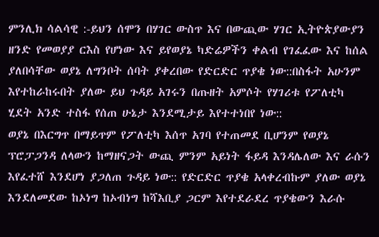ምንሊክ ሳልሳዊ :-ይህን ሰሞን በሃገር ውስጥ እና በውጪው ሃገር ኢትዮጵያውያን ዘንድ የመወያያ ርእስ የሆነው እና ይየወያኔ ካድሬዎችን ቀልብ የገፈፈው እና ከሰል ያለበሳቸው ወያኔ ለግንቦት ሰባት ያቀረበው የድርድር ጥያቄ ነው::በስፋት አሁንም እየተከራከሩበት ያለው ይህ ጉዳይ አገሩን በጡዘት አምሶት የሃገሪቱ የፖለቲካ ሂደት አንድ ተስፋ የሰጠ ሁኔታ እንደሚታይ እየተተነበየ ነው::
ወያኔ በእርግጥ በማይጥም የፖለቲካ እሰጥ አገባ የተጠመደ ቢሆንም የወያኔ ፕሮፓጋንዳ ለላውን ከማዘናጋት ውጪ ምንም አይነት ፋይዳ እንዳሌለው እና ራሱን እየፈተሸ እንደሆነ ያጋለጠ ጉዳይ ነው:: የድርድር ጥያቄ አላቀረብኩም ያለው ወያኔ እንደለመደው ከኦነግ ከኦብነግ ከሻእቢያ ጋርም እየተደራደረ ጥያቄውን እራሱ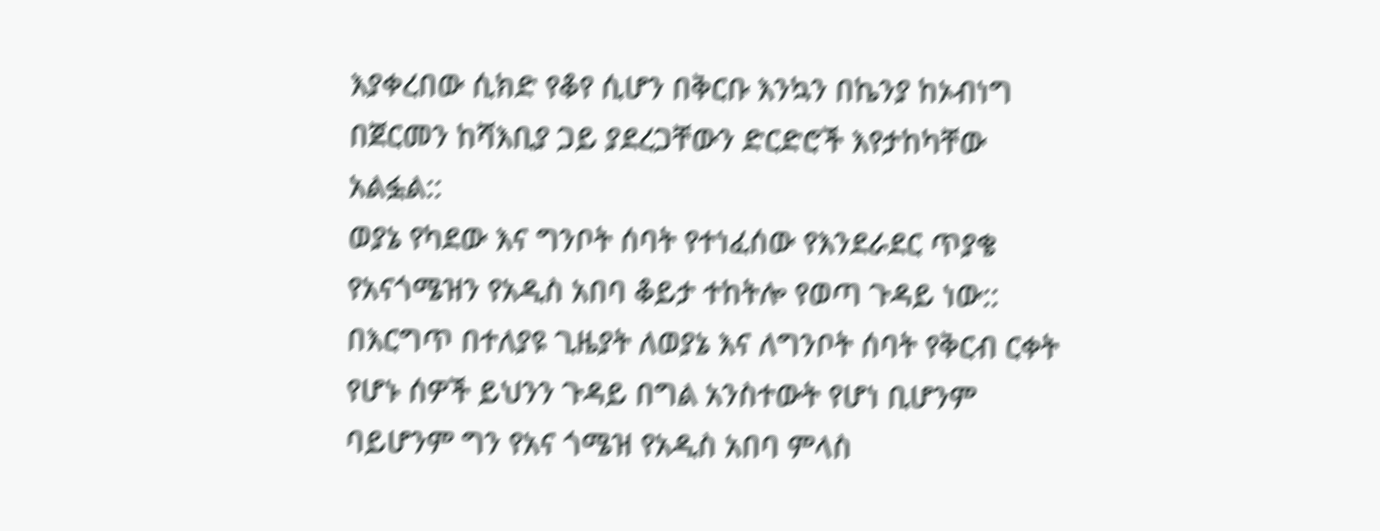እያቀረበው ሲክድ የቆየ ሲሆን በቅርቡ እንኳን በኬንያ ከኦብነግ በጀርመን ከሻእቢያ ጋይ ያደረጋቸውን ድርድሮች እየታከካቸው አልፏል::
ወያኔ የካደው እና ግንቦት ሰባት የተነፈሰው የእንደራደር ጥያቄ የአናጎሜዝን የአዲስ አበባ ቆይታ ተከትሎ የወጣ ጉዳይ ነው:: በእርግጥ በተለያዩ ጊዜያት ለወያኔ እና ለግንቦት ሰባት የቅርብ ርቀት የሆኑ ሰዎች ይህንን ጉዳይ በግል አንስተውት የሆነ ቢሆንም ባይሆንም ግን የአና ጎሜዝ የአዲስ አበባ ምላስ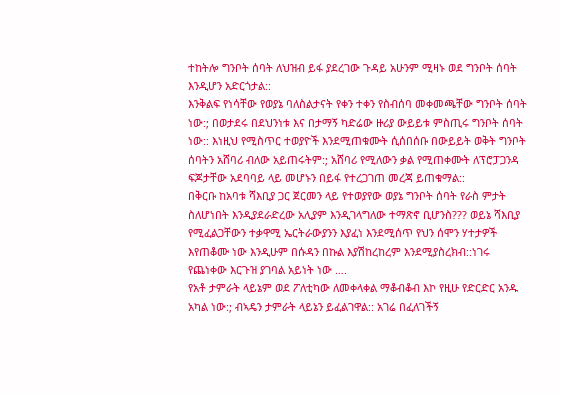ተከትሎ ግንቦት ሰባት ለህዝብ ይፋ ያደረገው ጉዳይ አሁንም ሚዛኑ ወደ ግንቦት ሰባት እንዲሆን አድርጎታል::
እንቅልፍ የነሳቸው የወያኔ ባለስልታናት የቀን ተቀን የስብሰባ መቀመጫቸው ግንቦት ሰባት ነው:; በወታደሩ በደህንነቱ እና በታማኝ ካድሬው ዙሪያ ውይይቱ ምስጢሩ ግንቦት ሰባት ነው:: እነዚህ የሚስጥር ተወያዮች እንደሚጠቁሙት ሲሰበሰቡ በውይይት ወቅት ግንቦት ሰባትን አሸባሪ ብለው አይጠሩትም:; አሸባሪ የሚለውን ቃል የሚጠቀሙት ለፕሮፓጋንዳ ፍጆታቸው አደባባይ ላይ መሆኑን በይፋ የተረጋገጠ መረጃ ይጠቁማል::
በቅርቡ ከአባቱ ሻእቢያ ጋር ጀርመን ላይ የተወያየው ወያኔ ግንቦት ሰባት የራስ ምታት ስለሆነበት እንዲያደራድረው አሊያም እንዲገላግለው ተማጽኖ ቢሆንስ??? ወይኔ ሻእቢያ የሚፈልጋቸውን ተቃዋሚ ኤርትራውያንን እያፈነ እንደሚሰጥ የህን ሰሞን ሃተታዎች እየጠቆሙ ነው እንዲሁም በሱዳን በኩል እያሽከረከረም እንደሚያስረክብ::ነገሩ የጨነቀው እርጉዝ ያገባል አይነት ነው ….
የአቶ ታምራት ላይኔም ወደ ፖለቲካው ለመቀላቀል ማቆብቆብ እኮ የዚሁ የድርድር አንዱ አካል ነው:; ብኣዴን ታምራት ላይኔን ይፈልገዋል:: አገሬ በፈለገችኝ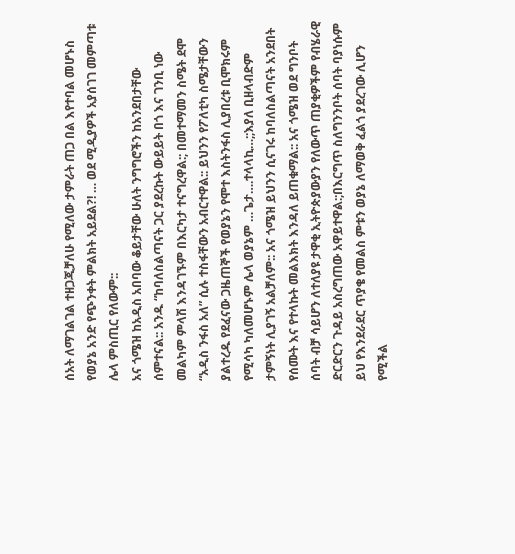ሰአት ለማገልገል ተዘጋጂቻለሁ የሚለው ታምራት ጠጋ በል እየተባል መሆኑስ የወያኔ አንድ የጭንቀት ምልክት አይደል?! … ወደ ሚዲያዎች አያሰገገ መምጣቱ ሌላ ምስጢር የለውም::
አና ጎሜዝ ከአዲስ አበባው ቆይታቸው ሁለት ንግግሮችን ከአንደበታቸው ሰምተናል:: አንዱ “ከባለስልጣናት ጋር ያደረኩት ውይይት በጎ እና ገንቢ ነው መልካም ምላሽ እንዳገኙም በእርካታ ተናግረዋል:; በመተማመን ስሜት ደሞ “አዲስ ንፋስ አለ” ሲሉ ተስፋቸውን አብርተዋል:: ይህንን የፖለቲካ ስሜታቸውን ያልተረዱ የደፈናው ጋዜጠኞች የወያኔን የሞተ እስትንፋስ ሊያበረቱ ቢሞክሩም የሚሳካ ካለመሆኑም ሌላ ወያኔም …ጌታ….ተላላኪ…;;እያለ ቢዘላብድም ታምኝነት ሊያገኝ አልቻለም:: አና ጎሜዝ ይህንን ሲናገሩ ከባለስልጣናት አንደበት የሰሙት እና የተላኩት መልእክት እንዳለ ይጠቁማል:: አና ጎሜዝ ወደ ግንቦት ሰባት ብቻ ሳይሆን ለተለያዩ ታዋቂ ኢትዮጵያውያን የለውጥ ጠያቂዎችም የብሄራዊ ድርድርን ጉዳይ አስረግጠው አዋይተዋል:;በእርግጥ ስለግንንቦት ሰባት ባያነሱም ይህ የእንደራደር ጥያቄ የመልስ ምቱን ወያኔ ለማወቅ ፈልጎ ያደረገው ሊሆን የሚችል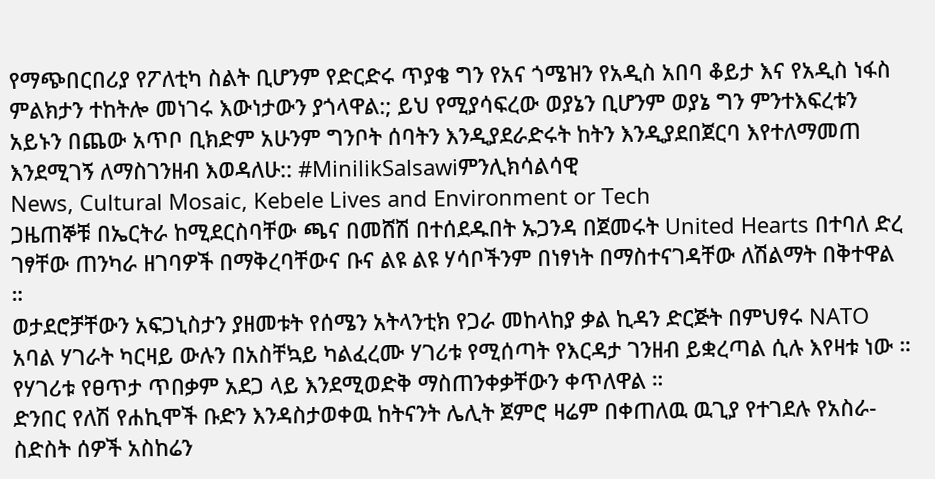የማጭበርበሪያ የፖለቲካ ስልት ቢሆንም የድርድሩ ጥያቄ ግን የአና ጎሜዝን የአዲስ አበባ ቆይታ እና የአዲስ ነፋስ ምልክታን ተከትሎ መነገሩ እውነታውን ያጎላዋል:; ይህ የሚያሳፍረው ወያኔን ቢሆንም ወያኔ ግን ምንተእፍረቱን አይኑን በጨው አጥቦ ቢክድም አሁንም ግንቦት ሰባትን እንዲያደራድሩት ከትን እንዲያደበጀርባ እየተለማመጠ እንደሚገኝ ለማስገንዘብ እወዳለሁ:: #MinilikSalsawiምንሊክሳልሳዊ
News, Cultural Mosaic, Kebele Lives and Environment or Tech
ጋዜጠኞቹ በኤርትራ ከሚደርስባቸው ጫና በመሸሽ በተሰደዱበት ኡጋንዳ በጀመሩት United Hearts በተባለ ድረ ገፃቸው ጠንካራ ዘገባዎች በማቅረባቸውና ቡና ልዩ ልዩ ሃሳቦችንም በነፃነት በማስተናገዳቸው ለሽልማት በቅተዋል ።
ወታደሮቻቸውን አፍጋኒስታን ያዘመቱት የሰሜን አትላንቲክ የጋራ መከላከያ ቃል ኪዳን ድርጅት በምህፃሩ NATO አባል ሃገራት ካርዛይ ውሉን በአስቸኳይ ካልፈረሙ ሃገሪቱ የሚሰጣት የእርዳታ ገንዘብ ይቋረጣል ሲሉ እየዛቱ ነው ። የሃገሪቱ የፀጥታ ጥበቃም አደጋ ላይ እንደሚወድቅ ማስጠንቀቃቸውን ቀጥለዋል ።
ድንበር የለሽ የሐኪሞች ቡድን እንዳስታወቀዉ ከትናንት ሌሊት ጀምሮ ዛሬም በቀጠለዉ ዉጊያ የተገደሉ የአስራ-ስድስት ሰዎች አስከሬን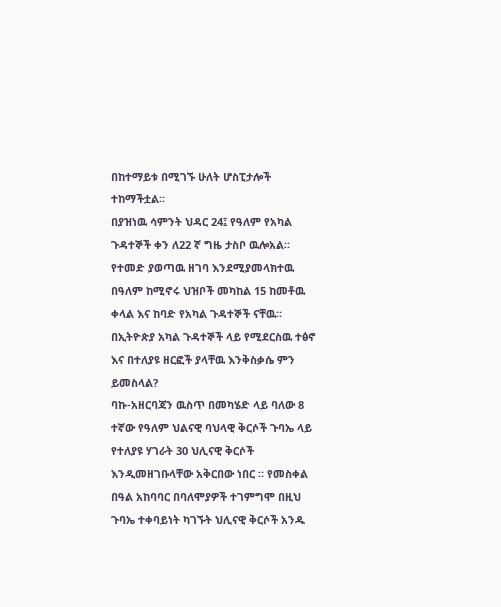በከተማይቱ በሚገኙ ሁለት ሆስፒታሎች ተከማችቷል።
በያዝነዉ ሳምንት ህዳር 24፤ የዓለም የአካል ጉዳተኞች ቀን ለ22 ኛ ግዜ ታስቦ ዉሎአል። የተመድ ያወጣዉ ዘገባ እንደሚያመላክተዉ በዓለም ከሚኖሩ ህዝቦች መካከል 15 ከመቶዉ ቀላል እና ከባድ የአካል ጉዳተኞች ናቸዉ። በኢትዮጵያ አካል ጉዳተኞች ላይ የሚደርስዉ ተፅኖ እና በተለያዩ ዘርፎች ያላቸዉ እንቅስቃሴ ምን ይመስላል?
ባኩ-አዘርባጃን ዉስጥ በመካሄድ ላይ ባለው 8 ተኛው የዓለም ህልናዊ ባህላዊ ቅርሶች ጉባኤ ላይ የተለያዩ ሃገራት 30 ህሊናዊ ቅርሶች እንዲመዘገቡላቸው አቅርበው ነበር ። የመስቀል በዓል አከባባር በባለሞያዎች ተገምግሞ በዚህ ጉባኤ ተቀባይነት ካገኙት ህሊናዊ ቅርሶች አንዱ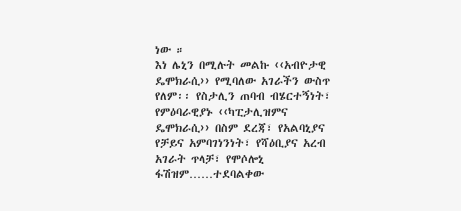ነው ።
እነ ሌኒን በሚሉት መልኩ ‹‹አብዮታዊ ዴሞክራሲ›› የሚባለው አገራችን ውስጥ የለም፡፡ የስታሊን ጠባብ ብሄርተኝነት፣ የምዕባራዊያኑ ‹‹ካፒታሊዝምና ዴሞክራሲ›› በስም ደረጃ፣ የአልባኒያና የቻይና አምባገነንነት፣ የሻዕቢያና አረብ አገራት ጥላቻ፣ የሞሶሎኒ ፋሽዝም……ተደባልቀው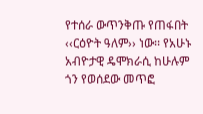የተሰራ ውጥንቅጡ የጠፋበት ‹‹ርዕዮት ዓለም›› ነው፡፡ የአሁኑ አብዮታዊ ዴሞክራሲ ከሁሉም ጎን የወሰደው መጥፎ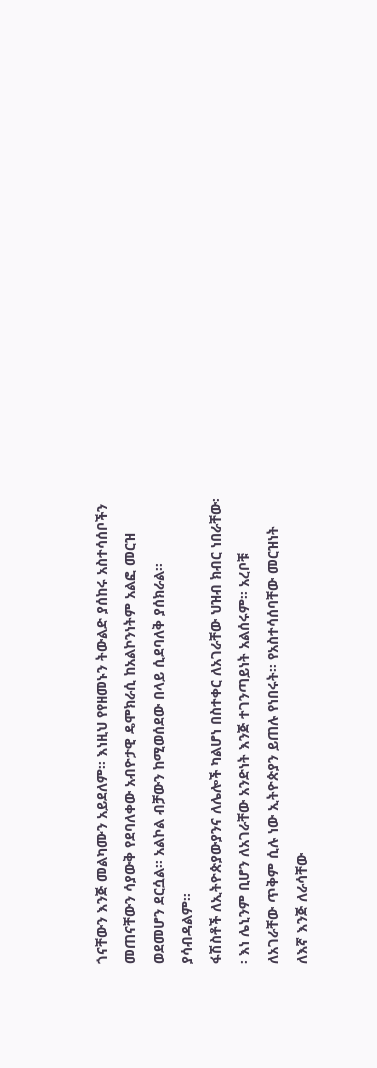ጎናቸውን እንጅ መልካሙን አይደለም፡፡ እነዚህ የየዘመኑን ትውልድ ያሰከሩ አስተሳሰቦችን መጠናቸውን ሳያውቅ የደባለቀው አብዮታዊ ዴሞክራሲ ከአልኮንነትም አልፎ መርዝ ወደመሆን ደርሷል፡፡ አልኮል ብቻውን ከሚወሰደው በላይ ሲደባለቅ ያሰክራል፡፡ ያሳብዳልም፡፡
ፋሽስቶች ለኢትዮጵያውያንና ለሌሎች ካልሆነ በስተቀር ለአገራቸው ህዝብ ክብር ነበራቸው፡፡ እነ ሌኒንም ቢሆን ለአገራቸው አንድነት እንጅ ተገንጣይነት አልሰሩም፡፡ አረቦቹ ለአገራቸው ጥቅም ሲሉ ነው ኢትዮጵያን ይጠሉ የነበሩት፡፡ የአስተሳሰባቸው መርዝነት ለእኛ እንጅ ለራሳቸው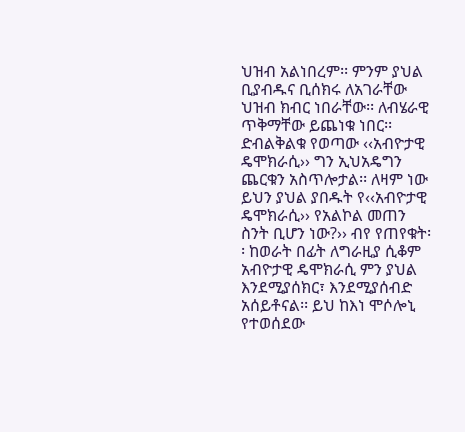ህዝብ አልነበረም፡፡ ምንም ያህል ቢያብዱና ቢሰክሩ ለአገራቸው ህዝብ ክብር ነበራቸው፡፡ ለብሄራዊ ጥቅማቸው ይጨነቁ ነበር፡፡
ድብልቅልቁ የወጣው ‹‹አብዮታዊ ዴሞክራሲ›› ግን ኢህአዴግን ጨርቁን አስጥሎታል፡፡ ለዛም ነው ይህን ያህል ያበዱት የ‹‹አብዮታዊ ዴሞክራሲ›› የአልኮል መጠን ስንት ቢሆን ነው?›› ብየ የጠየቁት፡፡ ከወራት በፊት ለግራዚያ ሲቆም አብዮታዊ ዴሞክራሲ ምን ያህል እንደሚያሰክር፣ እንደሚያሰብድ አሰይቶናል፡፡ ይህ ከእነ ሞሶሎኒ የተወሰደው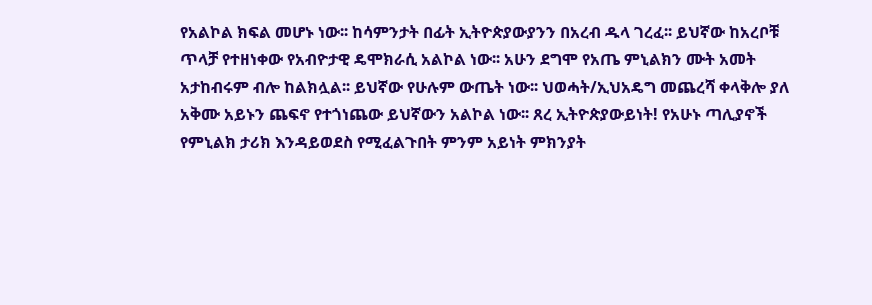የአልኮል ክፍል መሆኑ ነው፡፡ ከሳምንታት በፊት ኢትዮጵያውያንን በአረብ ዱላ ገረፈ፡፡ ይህኛው ከአረቦቹ ጥላቻ የተዘነቀው የአብዮታዊ ዴሞክራሲ አልኮል ነው፡፡ አሁን ደግሞ የአጤ ምኒልክን ሙት አመት አታከብሩም ብሎ ከልክሏል፡፡ ይህኛው የሁሉም ውጤት ነው፡፡ ህወሓት/ኢህአዴግ መጨረሻ ቀላቅሎ ያለ አቅሙ አይኑን ጨፍኖ የተጎነጨው ይህኛውን አልኮል ነው፡፡ ጸረ ኢትዮጵያውይነት! የአሁኑ ጣሊያኖች የምኒልክ ታሪክ እንዳይወደስ የሚፈልጉበት ምንም አይነት ምክንያት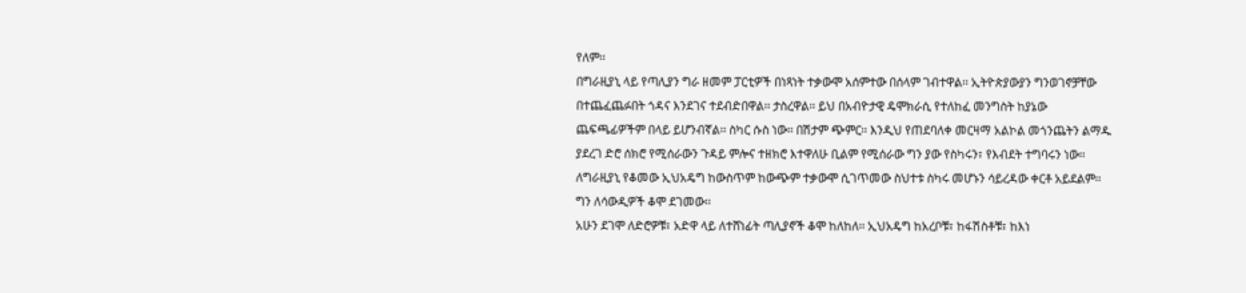የለም፡፡
በግራዚያኒ ላይ የጣሊያን ግራ ዘመም ፓርቲዎች በነጻነት ተቃውሞ አሰምተው በሰላም ገብተዋል፡፡ ኢትዮጵያውያን ግንወገኖቻቸው በተጨፈጨፉበት ጎዳና እንደገና ተደብድበዋል፡፡ ታስረዋል፡፡ ይህ በአብዮታዊ ዴሞክራሲ የተለከፈ መንግስት ከያኔው ጨፍጫፊዎችም በላይ ይሆንብኛል፡፡ ስካር ሱስ ነው፡፡ በሽታም ጭምር፡፡ እንዲህ የጠደባለቀ መርዛማ አልኮል መጎንጨትን ልማዱ ያደረገ ድሮ ሰክሮ የሚሰራውን ጉዳይ ምሎና ተዘክሮ እተዋለሁ ቢልም የሚሰራው ግን ያው የስካሩን፣ የእብደት ተግባሩን ነው፡፡ ለግራዚያኒ የቆመው ኢህአዴግ ከውስጥም ከውጭም ተቃውሞ ሲገጥመው ስህተቱ ስካሩ መሆኑን ሳይረዳው ቀርቶ አይደልም፡፡ ግን ለሳውዲዎች ቆሞ ደገመው፡፡
አሁን ደገሞ ለድሮዎቹ፣ አድዋ ላይ ለተሸነፊት ጣሊያኖች ቆሞ ከለከለ፡፡ ኢህአዴግ ከአረቦቹ፣ ከፋሽስቶቹ፣ ከእነ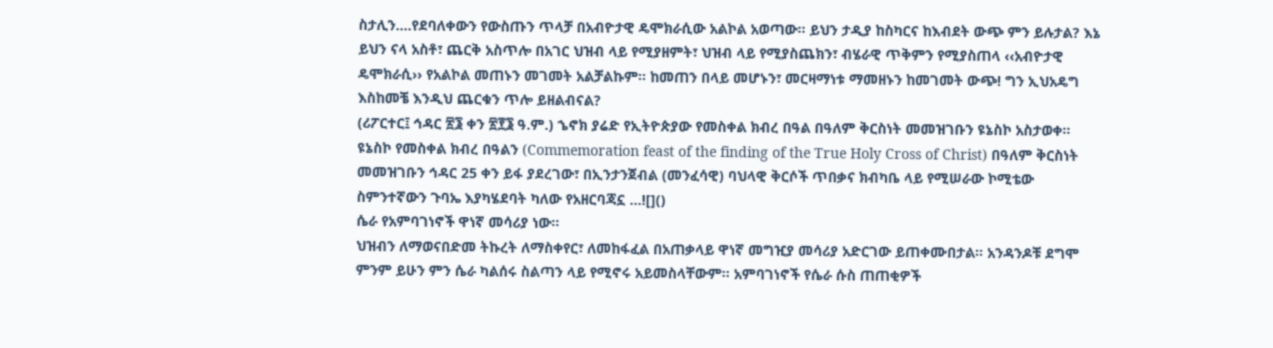ስታሊን….የደባለቀውን የውስጡን ጥላቻ በአብዮታዊ ዴሞክራሲው አልኮል አወጣው፡፡ ይህን ታዲያ ከስካርና ከእብደት ውጭ ምን ይሉታል? እኔ ይህን ናላ አስቶ፣ ጨርቅ አስጥሎ በአገር ህዝብ ላይ የሚያዘምት፣ ህዝብ ላይ የሚያስጨክን፣ ብሄራዊ ጥቅምን የሚያስጠላ ‹‹አብዮታዊ ዴሞክራሲ›› የአልኮል መጠኑን መገመት አልቻልኩም፡፡ ከመጠን በላይ መሆኑን፣ መርዛማነቱ ማመዘኑን ከመገመት ውጭ! ግን ኢህአዴግ እስከመቼ እንዲህ ጨርቁን ጥሎ ይዘልብናል?
(ሪፖርተር፤ ኅዳር ፳፮ ቀን ፳፻፮ ዓ.ም.) ኄኖክ ያሬድ የኢትዮጵያው የመስቀል ክብረ በዓል በዓለም ቅርስነት መመዝገቡን ዩኔስኮ አስታወቀ፡፡ ዩኔስኮ የመስቀል ክብረ በዓልን (Commemoration feast of the finding of the True Holy Cross of Christ) በዓለም ቅርስነት መመዝገቡን ኅዳር 25 ቀን ይፋ ያደረገው፣ በኢንታንጀብል (መንፈሳዊ) ባህላዊ ቅርሶች ጥበቃና ክብካቤ ላይ የሚሠራው ኮሚቴው ስምንተኛውን ጉባኤ እያካሄደባት ካለው የአዘርባጃኗ …![]()
ሴራ የአምባገነኖች ዋነኛ መሳሪያ ነው፡፡
ህዝብን ለማወናበድመ ትኩረት ለማስቀየር፣ ለመከፋፈል በአጠቃላይ ዋነኛ መግዢያ መሳሪያ አድርገው ይጠቀሙበታል፡፡ አንዳንዶቹ ደግሞ ምንም ይሁን ምን ሴራ ካልሰሩ ስልጣን ላይ የሚኖሩ አይመስላቸውም፡፡ አምባገነኖች የሴራ ሱስ ጠጠቂዎች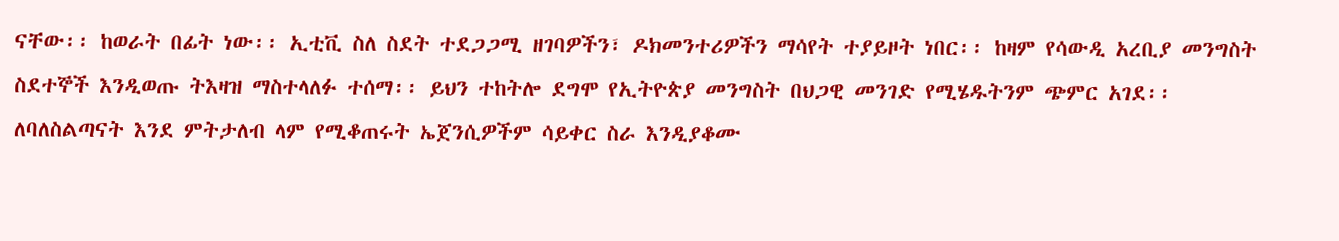ናቸው፡፡ ከወራት በፊት ነው፡፡ ኢቲቪ ስለ ስደት ተደጋጋሚ ዘገባዎችን፣ ዶክመንተሪዎችን ማሳየት ተያይዞት ነበር፡፡ ከዛም የሳውዲ አረቢያ መንግስት ስደተኞች እንዲወጡ ትእዛዝ ማስተላለፉ ተሰማ፡፡ ይህን ተከትሎ ደግሞ የኢትዮጵያ መንግስት በህጋዊ መንገድ የሚሄዱትንም ጭምር አገደ፡፡
ለባለስልጣናት እንደ ምትታለብ ላም የሚቆጠሩት ኤጀንሲዎችም ሳይቀር ስራ እንዲያቆሙ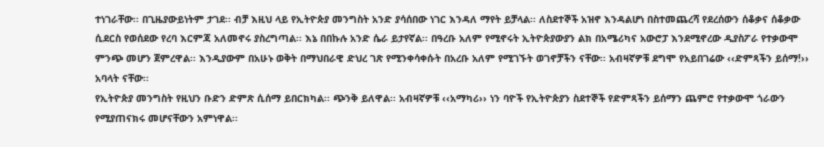ተነገራቸው፡፡ በጊዜያውይነትም ታገደ፡፡ ብቻ እዚህ ላይ የኢትዮጵያ መንግስት አንድ ያሳሰበው ነገር እንዳለ ማየት ይቻላል፡፡ ለስደተኞች አዝኖ እንዳልሆነ በስተመጨረሻ የደረሰውን ሰቆቃና ሰቆቃው ሲደርስ የወሰደው የረባ እርምጃ አለመኖሩ ያስረግጣል፡፡ እኔ በበኩሉ አንድ ሴራ ይታየኛል፡፡ በዓረቡ አለም የሚኖሩት ኢትዮጵያውያን ልክ በአሜሪካና አውሮፓ እንደሚኖረው ዲያስፖራ የተቃውሞ ምንጭ መሆን ጀምረዋል፡፡ እንዲያውም በአሁኑ ወቅት በማህበራዊ ድህረ ገጽ የሚንቀሳቀሱት በአረቡ አለም የሚገኙት ወገኖቻችን ናቸው፡፡ አብዛኛዎቹ ደግሞ የአይበገሬው ‹‹ድምጻችን ይሰማ!›› አባላት ናቸው፡፡
የኢትዮጵያ መንግስት የዚህን ቡድን ድምጽ ሲሰማ ይበርክካል፡፡ ጭንቅ ይለዋል፡፡ አብዛኛዎቹ ‹‹አማካሪ›› ነን ባዮች የኢትዮጵያን ስደተኞች የድምጻችን ይሰማን ጨምሮ የተቃውሞ ጎራውን የሚያጠናክሩ መሆናቸውን አምነዋል፡፡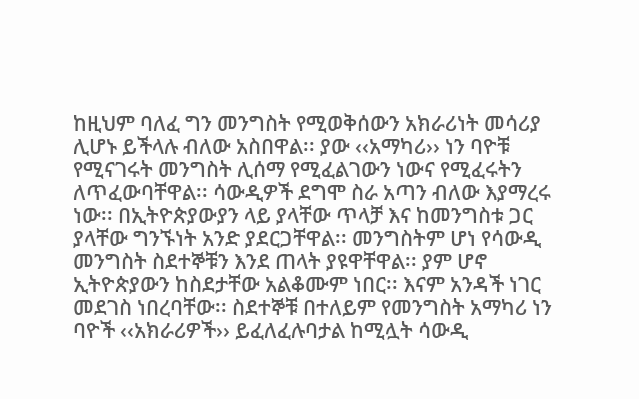ከዚህም ባለፈ ግን መንግስት የሚወቅሰውን አክራሪነት መሳሪያ ሊሆኑ ይችላሉ ብለው አስበዋል፡፡ ያው ‹‹አማካሪ›› ነን ባዮቹ የሚናገሩት መንግስት ሊሰማ የሚፈልገውን ነውና የሚፈሩትን ለጥፈውባቸዋል፡፡ ሳውዲዎች ደግሞ ስራ አጣን ብለው እያማረሩ ነው፡፡ በኢትዮጵያውያን ላይ ያላቸው ጥላቻ እና ከመንግስቱ ጋር ያላቸው ግንኙነት አንድ ያደርጋቸዋል፡፡ መንግስትም ሆነ የሳውዲ መንግስት ስደተኞቹን እንደ ጠላት ያዩዋቸዋል፡፡ ያም ሆኖ ኢትዮጵያውን ከስደታቸው አልቆሙም ነበር፡፡ እናም አንዳች ነገር መደገስ ነበረባቸው፡፡ ስደተኞቹ በተለይም የመንግስት አማካሪ ነን ባዮች ‹‹አክራሪዎች›› ይፈለፈሉባታል ከሚሏት ሳውዲ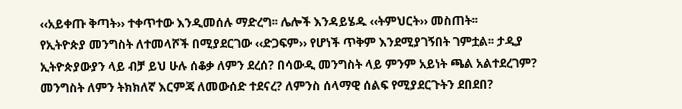‹‹አይቀጡ ቅጣት›› ተቀጥተው እንዲመሰሉ ማድረግ፡፡ ሌሎች እንዳይሄዱ ‹‹ትምህርት›› መስጠት፡፡
የኢትዮጵያ መንግስት ለተመላሾች በሚያደርገው ‹‹ድጋፍም›› የሆነች ጥቅም እንደሚያገኝበት ገምቷል፡፡ ታዲያ ኢትዮጵያውያን ላይ ብቻ ይህ ሁሉ ሰቆቃ ለምን ደረሰ? በሳውዲ መንግስት ላይ ምንም አይነት ጫል አልተደረገም? መንግስት ለምን ትክክለኛ እርምጃ ለመውሰድ ተደናረ? ለምንስ ሰላማዊ ሰልፍ የሚያደርጉትን ደበደበ?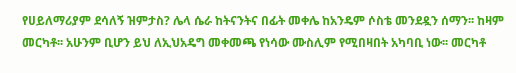የሀይለማሪያም ደሳለኝ ዝምታስ? ሌላ ሴራ ከትናንትና በፊት መቀሌ ከአንዴም ሶስቴ መንደዷን ሰማን፡፡ ከዛም መርካቶ፡፡ አሁንም ቢሆን ይህ ለኢህአዴግ መቀመጫ የነሳው ሙስሊም የሚበዛበት አካባቢ ነው፡፡ መርካቶ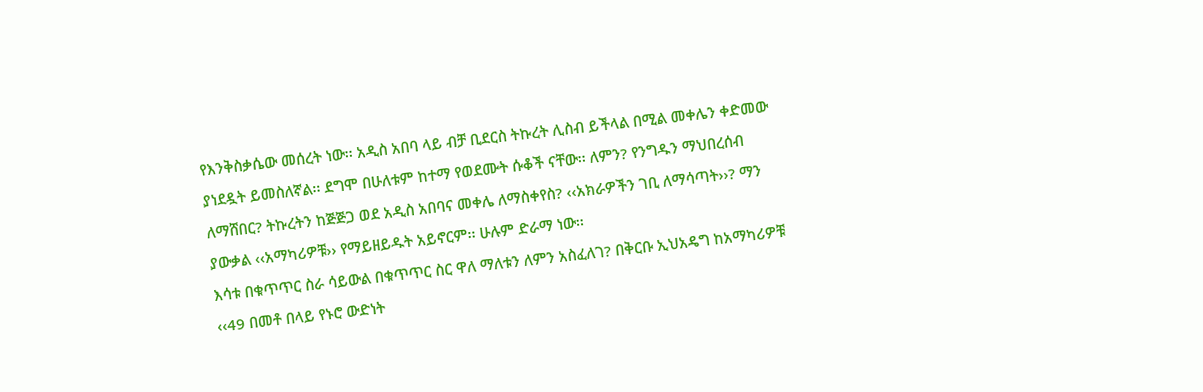የእንቅስቃሴው መሰረት ነው፡፡ አዲስ አበባ ላይ ብቻ ቢደርስ ትኩረት ሊስብ ይችላል በሚል መቀሌን ቀድመው ያነደዷት ይመስለኛል፡፡ ደግሞ በሁለቱም ከተማ የወደሙት ሱቆች ናቸው፡፡ ለምን? የንግዱን ማህበረሰብ ለማሸበር? ትኩረትን ከጅጅጋ ወደ አዲስ አበባና መቀሌ ለማስቀየስ? ‹‹አክራዎችን ገቢ ለማሳጣት››? ማን ያውቃል ‹‹አማካሪዎቹ›› የማይዘይዱት አይኖርም፡፡ ሁሉም ድራማ ነው፡፡
እሳቱ በቁጥጥር ስራ ሳይውል በቁጥጥር ስር ዋለ ማለቱን ለምን አስፈለገ? በቅርቡ ኢህአዴግ ከአማካሪዎቹ ‹‹49 በመቶ በላይ የኑሮ ውድነት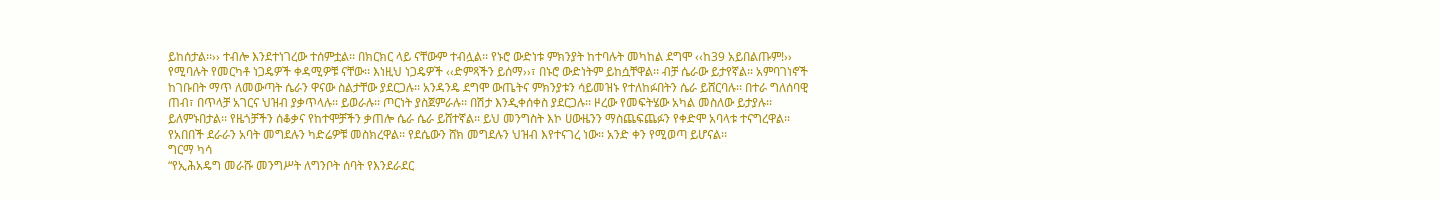ይከሰታል፡፡›› ተብሎ እንደተነገረው ተሰምቷል፡፡ በክርክር ላይ ናቸውም ተብሏል፡፡ የኑሮ ውድነቱ ምክንያት ከተባሉት መካከል ደግሞ ‹‹ከ39 አይበልጡም!›› የሚባሉት የመርካቶ ነጋዴዎች ቀዳሚዎቹ ናቸው፡፡ እነዚህ ነጋዴዎች ‹‹ድምጻችን ይሰማ››፣ በኑሮ ውድነትም ይከሷቸዋል፡፡ ብቻ ሴራው ይታየኛል፡፡ አምባገነኖች ከገቡበት ማጥ ለመውጣት ሴራን ዋናው ስልታቸው ያደርጋሉ፡፡ አንዳንዴ ደግሞ ውጤትና ምክንያቱን ሳይመዝኑ የተለከፉበትን ሴራ ይሸርባሉ፡፡ በተራ ግለሰባዊ ጠብ፣ በጥላቻ አገርና ህዝብ ያቃጥላሉ፡፡ ይወራሉ፡፡ ጦርነት ያስጀምራሉ፡፡ በሽታ እንዲቀሰቀስ ያደርጋሉ፡፡ ዞረው የመፍትሄው አካል መስለው ይታያሉ፡፡ ይለምኑበታል፡፡ የዜጎቻችን ሰቆቃና የከተሞቻችን ቃጠሎ ሴራ ሴራ ይሸተኛል፡፡ ይህ መንግስት እኮ ሀውዜንን ማስጨፍጨፉን የቀድሞ አባላቱ ተናግረዋል፡፡ የአበበች ደራራን አባት መግደሉን ካድሬዎቹ መስክረዋል፡፡ የደሴውን ሸክ መግደሉን ህዝብ እየተናገረ ነው፡፡ አንድ ቀን የሚወጣ ይሆናል፡፡
ግርማ ካሳ
“የኢሕአዴግ መራሹ መንግሥት ለግንቦት ሰባት የእንደራደር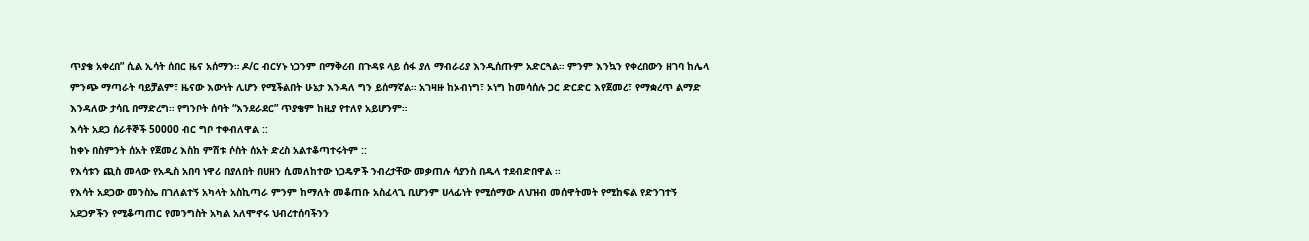ጥያቄ አቀረበ” ሲል ኢሳት ሰበር ዜና አሰማን። ዶ/ር ብርሃኑ ነጋንም በማቅረብ በጉዳዩ ላይ ሰፋ ያለ ማብራሪያ እንዲሰጡም አድርጓል። ምንም እንኳን የቀረበውን ዘገባ ከሌላ ምንጭ ማጣራት ባይቻልም፣ ዜናው እውነት ሊሆን የሚችልበት ሁኔታ እንዳለ ግን ይሰማኛል። አገዛዙ ከኦብነግ፣ ኦነግ ከመሳሰሉ ጋር ድርድር እየጀመረ፣ የማቋረጥ ልማድ እንዳለው ታሳቢ በማድረግ። የግንቦት ሰባት “እንደራደር” ጥያቄም ከዚያ የተለየ አይሆንም።
እሳት አደጋ ሰራቶኞች 50000 ብር ግቦ ተቀብለዋል ::
ከቀኑ በስምንት ሰአት የጀመረ እስከ ምሽቱ ሶስት ሰአት ድረስ አልተቆጣተሩትም ::
የእሳቱን ጪስ መላው የአዲስ አበባ ነዋሪ በያለበት በሀዘን ሲመለከተው ነጋዴዎች ንብረታቸው መቃጠሉ ሳያንስ በዱላ ተደብድበዋል ፡፡
የእሳት አደጋው መንስኤ በገለልተኝ አካላት አስኪጣራ ምንም ከማለት መቆጠቡ አስፈላጊ ቢሆንም ሀላፊነት የሚሰማው ለህዝብ መሰዋትመት የሚከፍል የድንገተኝ አደጋዎችን የሚቆጣጠር የመንግስት አካል አለሞኖሩ ህብረተሰባችንን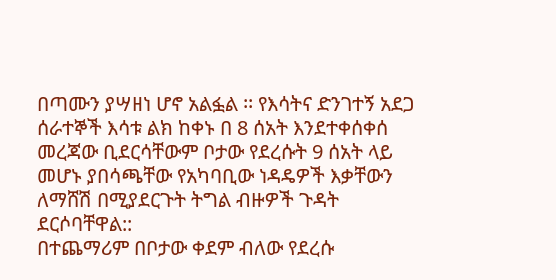በጣሙን ያሣዘነ ሆኖ አልፏል ፡፡ የእሳትና ድንገተኝ አደጋ ሰራተኞች እሳቱ ልክ ከቀኑ በ 8 ሰአት እንደተቀሰቀሰ መረጃው ቢደርሳቸውም ቦታው የደረሱት 9 ሰአት ላይ መሆኑ ያበሳጫቸው የአካባቢው ነዳዴዎች እቃቸውን ለማሸሽ በሚያደርጉት ትግል ብዙዎች ጉዳት ደርሶባቸዋል::
በተጨማሪም በቦታው ቀደም ብለው የደረሱ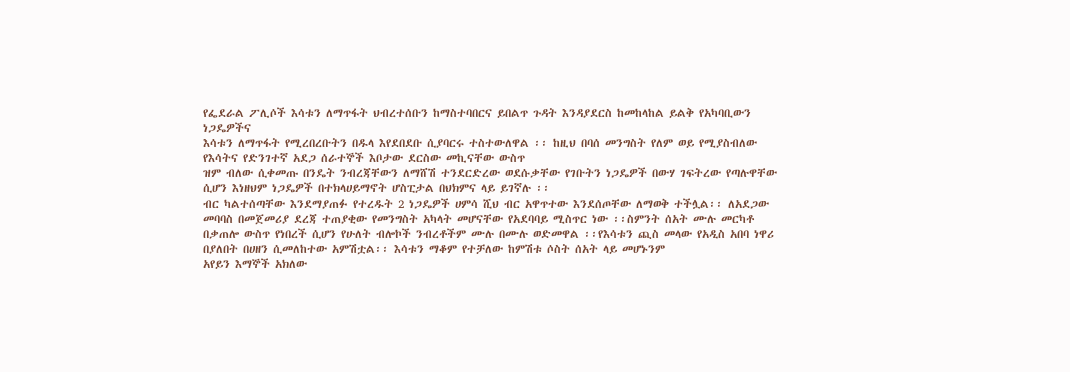የፌደራል ፖሊሶች እሳቱን ለማጥፋት ህብረተሰቡን ከማስተባበርና ይበልጥ ጉዳት እንዳያደርስ ከመከላከል ይልቅ የአካባቢውን ነጋዴዎችና
እሳቱን ለማጥፋት የሚረበረቡትን በዱላ እየደበደቡ ሲያባርሩ ተስተውለዋል ፡፡ ከዚህ በባሰ መንግስት የለም ወይ የሚያስብለው የእሳትና የድንገተኛ አደጋ ሰራተኞች እቦታው ደርስው መኪናቸው ውስጥ
ዝም ብለው ሲቀመጡ በንዴት ንብረጃቸውን ለማሸሽ ተንደርድረው ወደሱቃቸው የገቡትን ነጋዴዎች በውሃ ገፍትረው የጣሉዋቸው ሲሆን እነዘህም ነጋዴዎች በተክላሀይማኖት ሆስፒታል በህክምና ላይ ይገኛሉ ፡፡
ብር ካልተሰጣቸው እንደማያጠፉ የተረዱት 2 ነጋዴዎች ሀምሳ ሺህ ብር አዋጥተው እንደሰጦቸው ለማወቅ ተችሏል፡፡ ለአደጋው መባባስ በመጀመሪያ ደረጃ ተጠያቂው የመንግስት አካላት መሆናቸው የአደባባይ ሚስጥር ነው ፡፡ስምንት ሰአት ሙሉ መርካቶ በቃጠሎ ውስጥ የነበረች ሲሆን የሁለት ብሎኮች ንብረቶችም ሙሉ በሙሉ ወድመዋል ፡፡የእሳቱን ጪስ መላው የአዲስ አበባ ነዋሪ በያለበት በሀዘን ሲመለከተው አምሽቷል፡፡ እሳቱን ማቆም የተቻለው ከምሽቱ ሶስት ሰአት ላይ መሆኑንም
አየይን እማኞች አክለው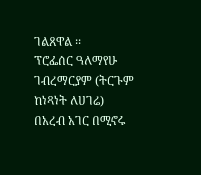ገልጸዋል ፡፡
ፕሮፌሰር ዓለማየሁ ገብረማርያም (ትርጉም ከነጻነት ለሀገሬ)
በአረብ አገር በሚኖሩ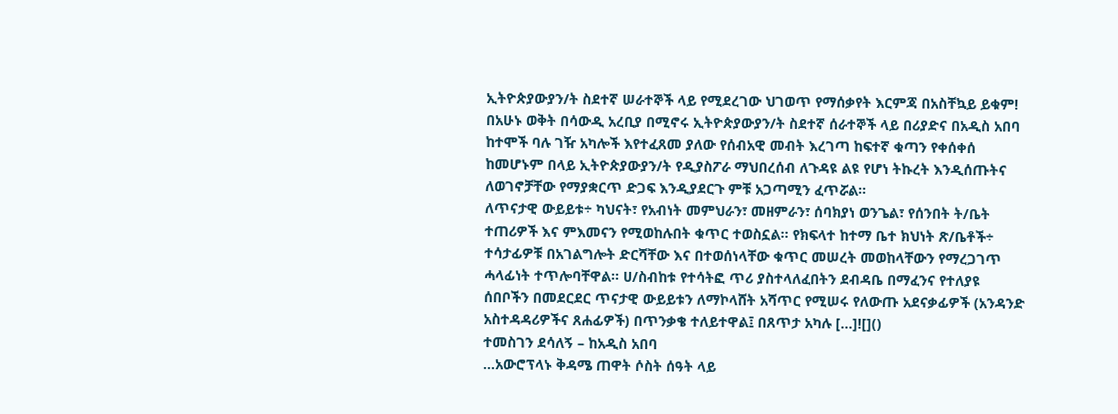ኢትዮጵያውያን/ት ስደተኛ ሠራተኞች ላይ የሚደረገው ህገወጥ የማሰቃየት እርምጃ በአስቸኳይ ይቁም! በአሁኑ ወቅት በሳውዲ አረቢያ በሚኖሩ ኢትዮጵያውያን/ት ስደተኛ ሰራተኞች ላይ በሪያድና በአዲስ አበባ ከተሞች ባሉ ገዥ አካሎች እየተፈጸመ ያለው የሰብአዊ መብት እረገጣ ከፍተኛ ቁጣን የቀሰቀሰ ከመሆኑም በላይ ኢትዮጵያውያን/ት የዲያስፖራ ማህበረሰብ ለጉዳዩ ልዩ የሆነ ትኩረት እንዲሰጡትና ለወገኖቻቸው የማያቋርጥ ድጋፍ እንዲያደርጉ ምቹ አጋጣሚን ፈጥሯል።
ለጥናታዊ ውይይቱ÷ ካህናት፣ የአብነት መምህራን፣ መዘምራን፣ ሰባክያነ ወንጌል፣ የሰንበት ት/ቤት ተጠሪዎች እና ምእመናን የሚወከሉበት ቁጥር ተወስኗል፡፡ የክፍላተ ከተማ ቤተ ክህነት ጽ/ቤቶች÷ ተሳታፊዎቹ በአገልግሎት ድርሻቸው እና በተወሰነላቸው ቁጥር መሠረት መወከላቸውን የማረጋገጥ ሓላፊነት ተጥሎባቸዋል፡፡ ሀ/ስብከቱ የተሳትፎ ጥሪ ያስተላለፈበትን ደብዳቤ በማፈንና የተለያዩ ሰበቦችን በመደርደር ጥናታዊ ውይይቱን ለማኮላሸት አሻጥር የሚሠሩ የለውጡ አደናቃፊዎች (አንዳንድ አስተዳዳሪዎችና ጸሐፊዎች) በጥንቃቄ ተለይተዋል፤ በጸጥታ አካሉ […]![]()
ተመስገን ደሳለኝ – ከአዲስ አበባ
…አውሮፕላኑ ቅዳሜ ጠዋት ሶስት ሰዓት ላይ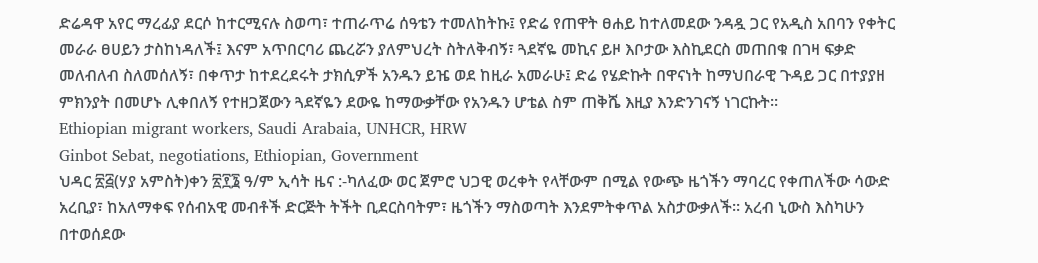ድሬዳዋ አየር ማረፊያ ደርሶ ከተርሚናሉ ስወጣ፣ ተጠራጥሬ ሰዓቴን ተመለከትኩ፤ የድሬ የጠዋት ፀሐይ ከተለመደው ንዳዷ ጋር የአዲስ አበባን የቀትር መራራ ፀሀይን ታስከነዳለች፤ እናም አጥበርባሪ ጨረሯን ያለምህረት ስትለቅብኝ፣ ጓደኛዬ መኪና ይዞ እቦታው እስኪደርስ መጠበቁ በገዛ ፍቃድ መለብለብ ስለመሰለኝ፣ በቀጥታ ከተደረደሩት ታክሲዎች አንዱን ይዤ ወደ ከዚራ አመራሁ፤ ድሬ የሄድኩት በዋናነት ከማህበራዊ ጉዳይ ጋር በተያያዘ ምክንያት በመሆኑ ሊቀበለኝ የተዘጋጀውን ጓደኛዬን ደውዬ ከማውቃቸው የአንዱን ሆቴል ስም ጠቅሼ እዚያ እንድንገናኝ ነገርኩት፡፡
Ethiopian migrant workers, Saudi Arabaia, UNHCR, HRW
Ginbot Sebat, negotiations, Ethiopian, Government
ህዳር ፳፭(ሃያ አምስት)ቀን ፳፻፮ ዓ/ም ኢሳት ዜና :-ካለፈው ወር ጀምሮ ህጋዊ ወረቀት የላቸውም በሚል የውጭ ዜጎችን ማባረር የቀጠለችው ሳውድ አረቢያ፣ ከአለማቀፍ የሰብአዊ መብቶች ድርጅት ትችት ቢደርስባትም፣ ዜጎችን ማስወጣት እንደምትቀጥል አስታውቃለች። አረብ ኒውስ እስካሁን በተወሰደው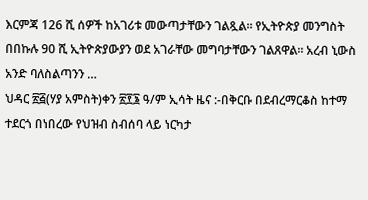እርምጃ 126 ሺ ሰዎች ከአገሪቱ መውጣታቸውን ገልጿል። የኢትዮጵያ መንግስት በበኩሉ 90 ሺ ኢትዮጵያውያን ወደ አገራቸው መግባታቸውን ገልጸዋል። አረብ ኒውስ አንድ ባለስልጣንን …
ህዳር ፳፭(ሃያ አምስት)ቀን ፳፻፮ ዓ/ም ኢሳት ዜና :-በቅርቡ በደብረማርቆስ ከተማ ተደርጎ በነበረው የህዝብ ስብሰባ ላይ ነርካታ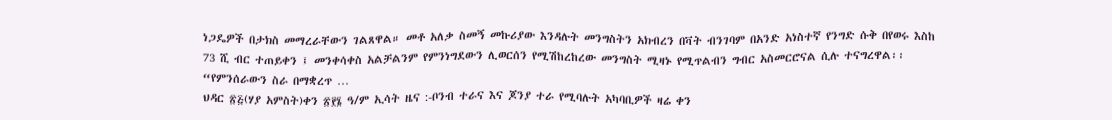ነጋዴዎች በታክስ መማረራቸውን ገልጸዋል። መቶ አለቃ ስመኝ መኩሪያው እንዳሉት መንግስትን አክብረን በቫት ብንገባም በአንድ አነስተኛ የንግድ ሱቅ በየወሩ እስከ 73 ሺ ብር ተጠይቀን ፤ መንቀሳቀስ አልቻልንም የምንነግደውን ሊወርሰን የሚሽከረከረው መንግስት ሚዛኑ የሚጥልብን ግብር አስመርሮናል ሲሉ ተናግረዋል፡፡ “የምንሰራውን ስራ በማቋረጥ …
ህዳር ፳፭(ሃያ አምስት)ቀን ፳፻፮ ዓ/ም ኢሳት ዜና :-ቦንብ ተራና እና ጆንያ ተራ የሚባሉት አካባቢዎች ዛሬ ቀን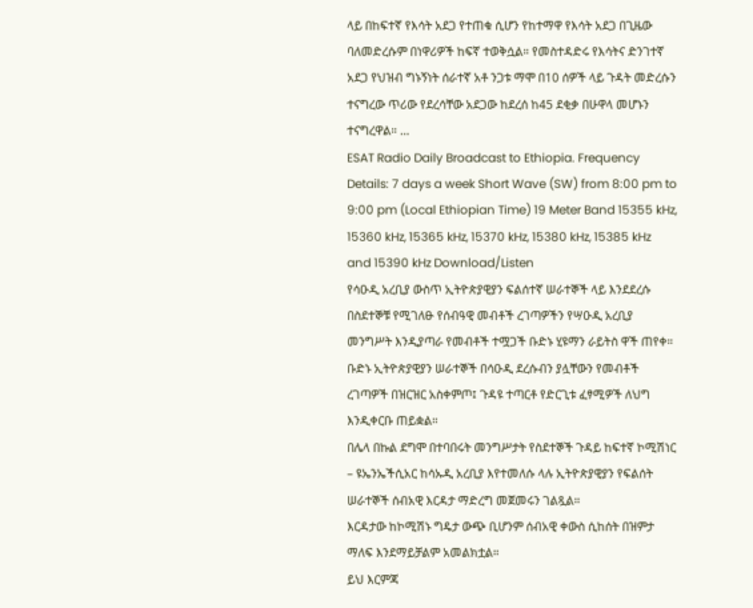ላይ በከፍተኛ የእሳት አደጋ የተጠቁ ሲሆን የከተማዋ የእሳት አደጋ በጊዜው ባለመድረሱም በነዋሪዎች ከፍኛ ተወቅሷል። የመስተዳድሩ የእሳትና ድንገተኛ አደጋ የህዝብ ግኑኝነት ሰራተኛ አቶ ንጋቱ ማሞ በ10 ሰዎች ላይ ጉዳት መድረሱን ተናግረው ጥሪው የደረሳቸው አደጋው ከደረሰ ከ45 ደቂቃ በሁዋላ መሆኑን ተናግረዋል። …
ESAT Radio Daily Broadcast to Ethiopia. Frequency Details: 7 days a week Short Wave (SW) from 8:00 pm to 9:00 pm (Local Ethiopian Time) 19 Meter Band 15355 kHz, 15360 kHz, 15365 kHz, 15370 kHz, 15380 kHz, 15385 kHz and 15390 kHz Download/Listen
የሳዑዲ አረቢያ ውስጥ ኢትዮጵያዊያን ፍልሰተኛ ሠራተኞች ላይ እንደደረሱ በስደተኞቹ የሚገለፁ የሰብዓዊ መብቶች ረገጣዎችን የሣዑዲ አረቢያ መንግሥት እንዲያጣራ የመብቶች ተሟጋች ቡድኑ ሂዩማን ራይትስ ዋች ጠየቀ።
ቡድኑ ኢትዮጵያዊያን ሠራተኞች በሳዑዲ ደረሱብን ያሏቸውን የመብቶች ረገጣዎች በዝርዝር አስቀምጦ፤ ጉዳዩ ተጣርቶ የድርጊቱ ፈፃሚዎች ለህግ እንዲቀርቡ ጠይቋል።
በሌላ በኩል ደግሞ በተባበሩት መንግሥታት የስደተኞች ጉዳይ ከፍተኛ ኮሚሽነር – ዩኤንኤችሲአር ከሳኡዲ አረቢያ እየተመለሱ ላሉ ኢትዮጵያዊያን የፍልሰት ሠራተኞች ሰብአዊ እርዳታ ማድረግ መጀመሩን ገልጿል።
እርዳታው ከኮሚሽኑ ግዴታ ውጭ ቢሆንም ሰብአዊ ቀውስ ሲከሰት በዝምታ ማለፍ እንደማይቻልም አመልክቷል።
ይህ እርምጃ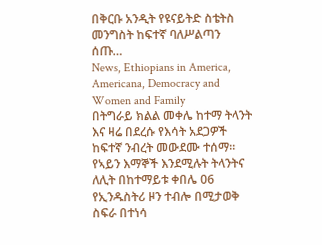በቅርቡ አንዲት የዩናይትድ ስቴትስ መንግስት ከፍተኛ ባለሥልጣን ሰጡ…
News, Ethiopians in America, Americana, Democracy and Women and Family
በትግራይ ክልል መቀሌ ከተማ ትላንት እና ዛሬ በደረሱ የእሳት አደጋዎች ከፍተኛ ንብረት መውደሙ ተሰማ።
የኣይን እማኞች እንደሚሉት ትላንትና ለሊት በከተማይቱ ቀበሌ 06 የኢንዱስትሪ ዞን ተብሎ በሚታወቅ ስፍራ በተነሳ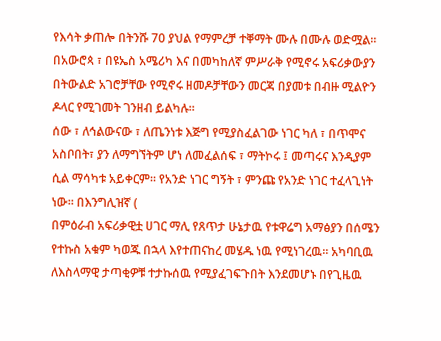የእሳት ቃጠሎ በትንሹ 70 ያህል የማምረቻ ተቐማት ሙሉ በሙሉ ወድሟል።
በአውሮጳ ፣ በዩኤስ አሜሪካ እና በመካከለኛ ምሥራቅ የሚኖሩ አፍሪቃውያን በትውልድ አገሮቻቸው የሚኖሩ ዘመዶቻቸውን መርጃ በያመቱ በብዙ ሚልዮን ዶላር የሚገመት ገንዘብ ይልካሉ።
ሰው ፣ ለኅልውናው ፣ ለጤንነቱ እጅግ የሚያስፈልገው ነገር ካለ ፣ በጥሞና አስቦበት፣ ያን ለማግኘትም ሆነ ለመፈልሰፍ ፣ ማትኮሩ ፤ መጣሩና እንዲያም ሲል ማሳካቱ አይቀርም። የአንድ ነገር ግኝት ፣ ምንጩ የአንድ ነገር ተፈላጊነት ነው። በእንግሊዝኛ (
በምዕራብ አፍሪቃዊቷ ሀገር ማሊ የጸጥታ ሁኔታዉ የቱዋሬግ አማፅያን በሰሜን የተኩስ አቁም ካወጁ በኋላ እየተጠናከረ መሄዱ ነዉ የሚነገረዉ። አካባቢዉ ለእስላማዊ ታጣቂዎቹ ተታኩሰዉ የሚያፈገፍጉበት እንደመሆኑ በየጊዜዉ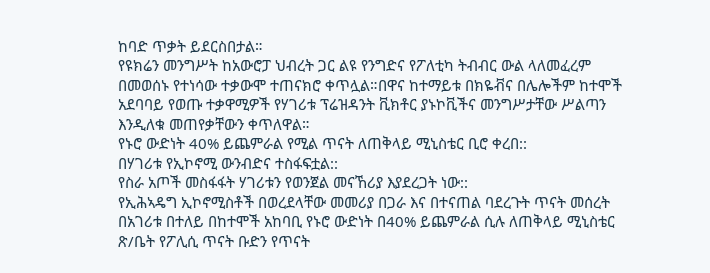ከባድ ጥቃት ይደርስበታል።
የዩክሬን መንግሥት ከአውሮፓ ህብረት ጋር ልዩ የንግድና የፖለቲካ ትብብር ውል ላለመፈረም በመወሰኑ የተነሳው ተቃውሞ ተጠናክሮ ቀጥሏል።በዋና ከተማይቱ በክዬቭና በሌሎችም ከተሞች አደባባይ የወጡ ተቃዋሚዎች የሃገሪቱ ፕሬዝዳንት ቪክቶር ያኑኮቪችና መንግሥታቸው ሥልጣን እንዲለቁ መጠየቃቸውን ቀጥለዋል።
የኑሮ ውድነት 40% ይጨምራል የሚል ጥናት ለጠቅላይ ሚኒስቴር ቢሮ ቀረበ::
በሃገሪቱ የኢኮኖሚ ውንብድና ተስፋፍቷል::
የስራ አጦች መስፋፋት ሃገሪቱን የወንጀል መናኸሪያ እያደረጋት ነው::
የኢሕኣዴግ ኢኮኖሚስቶች በወረደላቸው መመሪያ በጋራ እና በተናጠል ባደረጉት ጥናት መሰረት በአገሪቱ በተለይ በከተሞች አከባቢ የኑሮ ውድነት በ40% ይጨምራል ሲሉ ለጠቅላይ ሚኒስቴር ጽ/ቤት የፖሊሲ ጥናት ቡድን የጥናት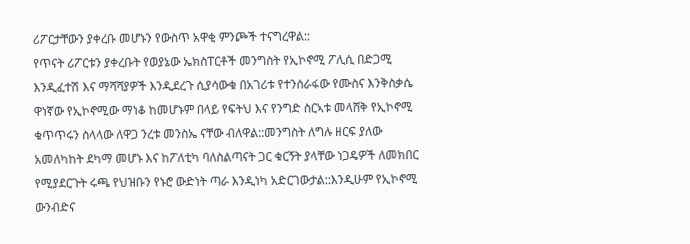ሪፖርታቸውን ያቀረቡ መሆኑን የውስጥ አዋቂ ምንጮች ተናግረዋል::
የጥናት ሪፖርቱን ያቀረቡት የወያኔው ኤክስፐርቶች መንግስት የኢኮኖሚ ፖሊሲ በድጋሚ እንዲፈተሽ እና ማሻሻያዎች እንዲደረጉ ሲያሳውቁ በአገሪቱ የተንሰራፋው የሙስና እንቅስቃሴ ዋነኛው የኢኮኖሚው ማነቆ ከመሆኑም በላይ የፍትህ እና የንግድ ስርኣቱ መላሸቅ የኢኮኖሚ ቁጥጥሩን ስላላው ለዋጋ ንረቱ መንስኤ ናቸው ብለዋል::መንግስት ለግሉ ዘርፍ ያለው አመለካከት ደካማ መሆኑ እና ከፖለቲካ ባለስልጣናት ጋር ቁርኝት ያላቸው ነጋዴዎች ለመክበር የሚያደርጉት ሩጫ የህዝቡን የኑሮ ውድነት ጣራ እንዲነካ አድርገውታል::እንዲሁም የኢኮኖሚ ውንብድና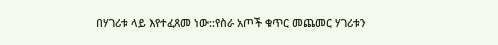በሃገሪቱ ላይ እየተፈጸመ ነው::የስራ አጦች ቁጥር መጨመር ሃገሪቱን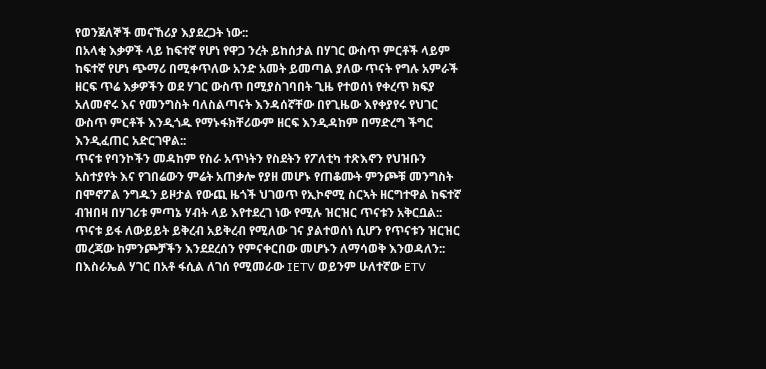የወንጀለኞች መናኸሪያ እያደረጋት ነው::
በአላቂ እቃዎች ላይ ከፍተኛ የሆነ የዋጋ ንረት ይከሰታል በሃገር ውስጥ ምርቶች ላይም ከፍተኛ የሆነ ጭማሪ በሚቀጥለው አንድ አመት ይመጣል ያለው ጥናት የግሉ አምራች ዘርፍ ጥሬ እቃዎችን ወደ ሃገር ውስጥ በሚያስገባበት ጊዜ የተወሰነ የቀረጥ ክፍያ አለመኖሩ እና የመንግስት ባለስልጣናት እንዳሰኛቸው በየጊዜው እየቀያየሩ የህገር ውስጥ ምርቶች እንዲጎዱ የማኑፋክቸሪውም ዘርፍ እንዲዳከም በማድረግ ችግር እንዲፈጠር አድርገዋል::
ጥናቱ የባንኮችን መዳከም የስራ አጥነትን የስደትን የፖለቲካ ተጽእኖን የህዝቡን አስተያየት እና የገበሬውን ምሬት አጠቃሎ የያዘ መሆኑ የጠቆሙት ምንጮቹ መንግስት በሞኖፖል ንግዱን ይዞታል የውጪ ዜጎች ህገወጥ የኢኮኖሚ ስርኣት ዘርግተዋል ከፍተኛ ብዝበዛ በሃገሪቱ ምጣኔ ሃብት ላይ እየተደረገ ነው የሚሉ ዝርዝር ጥናቱን አቅርቧል:: ጥናቱ ይፋ ለውይይት ይቅረብ አይቅረብ የሚለው ገና ያልተወሰነ ሲሆን የጥናቱን ዝርዝር መረጃው ከምንጮቻችን እንደደረሰን የምናቀርበው መሆኑን ለማሳወቅ እንወዳለን::
በእስራኤል ሃገር በአቶ ፋሲል ለገሰ የሚመራው IETV ወይንም ሁለተኛው ETV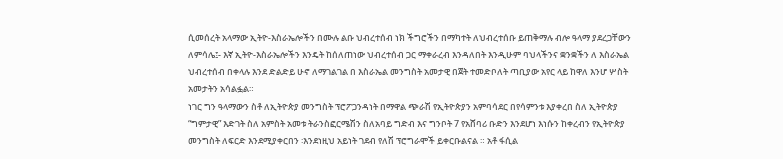ሲመሰረት አላማው ኢትዮ-እስራኤሎችን በሙሉ ልቡ ህብረተሰብ ነክ ችግሮችን በማካተት ለህብረተሰቡ ይጠቅማሉ ብሎ ዓላማ ያደረጋቸውን ለምሳሌ፤- እኛ ኢትዮ-እስራኤሎችን እንዴት ከሰለጠነው ህብረተሰብ ጋር ማቀራረብ እንዳለበት እንዲሁም ባህላችንና ቋንቋችን ለ እስራኤል ህብረተሰብ በቀላሉ እንደ ድልድይ ሁኖ ለማገልገል በ እስራኤል መንግስት አመታዊ በጀት ተመድቦለት ጣቢያው አየር ላይ ከዋለ እንሆ ሦስት አመታትን አሳልፏል።
ነገር ግን ዓላማውን ስቶ ለኢትዮጵያ መንግስት ፕሮፖጋንዳነት በማዋል ጭራሽ የኢትዮጵያን አምባሳደር በየሳምንቱ እያቀረበ ስለ ኢትዮጵያ “ግምታዊ” እድገት ስለ አምስት አመቱ ትራንስፎርሜሽን ስለአባይ ግድብ እና ግንቦት 7 የአሸባሪ ቡድን እንደሆነ እነሱን ከቀረብን የኢትዮጵያ መንግስት ለፍርድ እንደሚያቀርበን ፡እንደነዚህ አይነት ገደብ የለሽ ፕሮግራሞች ይቀርቡልናል ። አቶ ፋሲል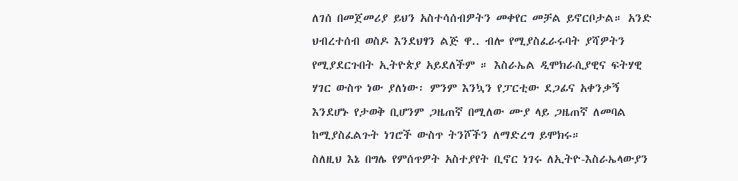ለገሰ በመጀመሪያ ይህን አስተሳሰብዎትን መቀየር መቻል ይኖርቦታል። አንድ ህብረተሰብ ወስዶ እንደህፃን ልጅ ዋ.. ብሎ የሚያስፈራሩባት ያሻዎትን የሚያደርጉበት ኢትዮጵያ አይደለችም ። እስራኤል ዲሞክራሲያዊና ፍትሃዊ ሃገር ውስጥ ነው ያለነው፡ ምንም እንኳን የፓርቲው ደጋፊና አቀንቃኝ እንደሆኑ የታወቅ ቢሆንም ጋዜጠኛ በሚለው ሙያ ላይ ጋዜጠኛ ለመባል ከሚያስፈልጉት ነገሮች ውስጥ ትንሾችን ለማድረግ ይሞክሩ።
ስለዚህ እኔ በግሌ የምሰጥዎት አስተያየት ቢኖር ነገሩ ለኢትዮ-እስራኤላውያን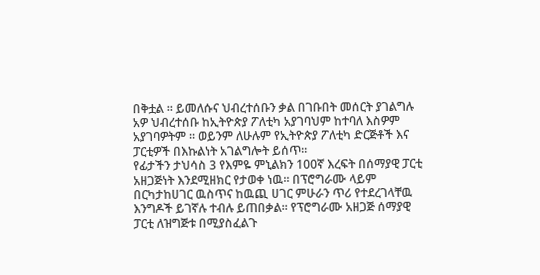በቅቷል ። ይመለሱና ህብረተሰቡን ቃል በገቡበት መሰርት ያገልግሉ አዎ ህብረተሰቡ ከኢትዮጵያ ፖለቲካ አያገባህም ከተባለ እስዎም አያገባዎትም ። ወይንም ለሁሉም የኢትዮጵያ ፖለቲካ ድርጅቶች እና ፓርቲዎች በእኩልነት አገልግሎት ይሰጥ።
የፊታችን ታህሳስ 3 የእምዬ ምኒልክን 100ኛ እረፍት በሰማያዊ ፓርቲ አዘጋጅነት እንደሚዘክር የታወቀ ነዉ፡፡ በፕሮግራሙ ላይም በርካታከሀገር ዉስጥና ከዉጪ ሀገር ምሁራን ጥሪ የተደረገላቸዉ እንግዶች ይገኛሉ ተብሉ ይጠበቃል፡፡ የፕሮግራሙ አዘጋጅ ሰማያዊ ፓርቲ ለዝግጅቱ በሚያስፈልጉ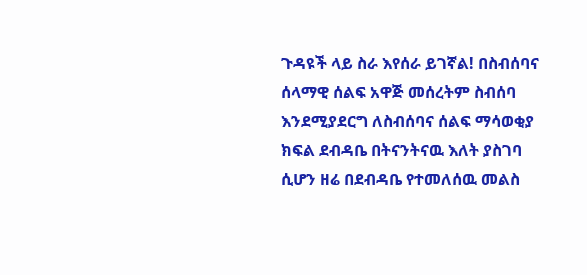ጉዳዩች ላይ ስራ እየሰራ ይገኛል! በስብሰባና ሰላማዊ ሰልፍ አዋጅ መሰረትም ስብሰባ እንደሚያደርግ ለስብሰባና ሰልፍ ማሳወቂያ ክፍል ደብዳቤ በትናንትናዉ እለት ያስገባ ሲሆን ዘሬ በደብዳቤ የተመለሰዉ መልስ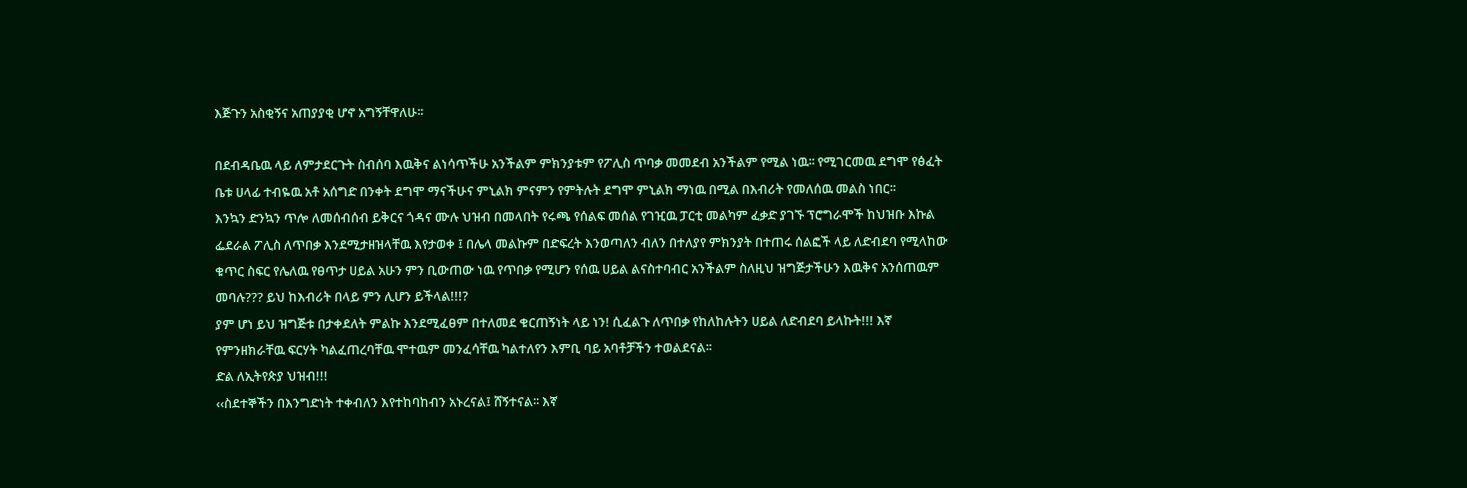እጅጉን አስቂኝና አጠያያቂ ሆኖ አግኝቸዋለሁ፡፡

በደብዳቤዉ ላይ ለምታደርጉት ስብሰባ እዉቅና ልነሳጥችሁ አንችልም ምክንያቱም የፖሊስ ጥባቃ መመደብ አንችልም የሚል ነዉ፡፡ የሚገርመዉ ደግሞ የፅፈት ቤቱ ሀላፊ ተብዬዉ አቶ አሰግድ በንቀት ደግሞ ማናችሁና ምኒልክ ምናምን የምትሉት ደግሞ ምኒልክ ማነዉ በሚል በእብሪት የመለሰዉ መልስ ነበር፡፡
እንኳን ድንኳን ጥሎ ለመሰብሰብ ይቅርና ጎዳና ሙሉ ህዝብ በመላበት የሩጫ የሰልፍ መሰል የገዢዉ ፓርቲ መልካም ፈቃድ ያገኙ ፕሮግራሞች ከህዝቡ እኩል ፌደራል ፖሊስ ለጥበቃ እንደሚታዘዝላቸዉ እየታወቀ ፤ በሌላ መልኩም በድፍረት እንወጣለን ብለን በተለያየ ምክንያት በተጠሩ ሰልፎች ላይ ለድብደባ የሚላከው ቁጥር ስፍር የሌለዉ የፀጥታ ሀይል አሁን ምን ቢውጠው ነዉ የጥበቃ የሚሆን የሰዉ ሀይል ልናስተባብር አንችልም ስለዚህ ዝግጅታችሁን እዉቅና አንሰጠዉም መባሉ??? ይህ ከእብሪት በላይ ምን ሊሆን ይችላል!!!?
ያም ሆነ ይህ ዝግጅቱ በታቀደለት ምልኩ እንደሚፈፀም በተለመደ ቁርጠኝነት ላይ ነን! ሲፈልጉ ለጥበቃ የከለከሉትን ሀይል ለድብደባ ይላኩት!!! እኛ የምንዘክራቸዉ ፍርሃት ካልፈጠረባቸዉ ሞተዉም መንፈሳቸዉ ካልተለየን እምቢ ባይ አባቶቻችን ተወልደናል፡፡
ድል ለኢትየጵያ ህዝብ!!!
‹‹ስደተኞችን በእንግድነት ተቀብለን እየተከባከብን አኑረናል፤ ሸኝተናል፡፡ እኛ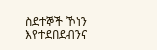ስደተኞች ኾነን እየተደበደብንና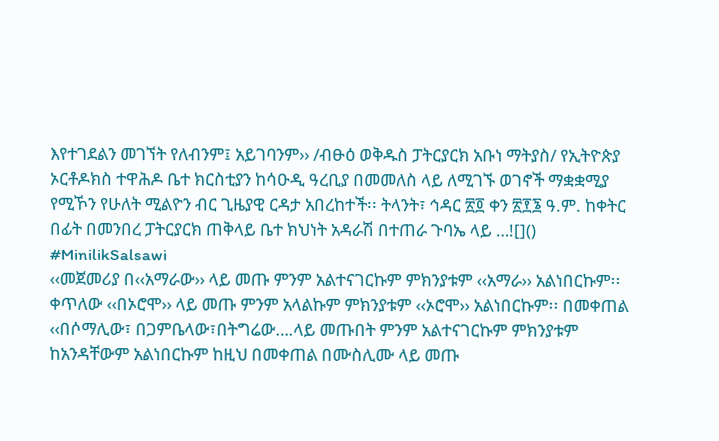እየተገደልን መገኘት የለብንም፤ አይገባንም›› /ብፁዕ ወቅዱስ ፓትርያርክ አቡነ ማትያስ/ የኢትዮጵያ ኦርቶዶክስ ተዋሕዶ ቤተ ክርስቲያን ከሳዑዲ ዓረቢያ በመመለስ ላይ ለሚገኙ ወገኖች ማቋቋሚያ የሚኾን የሁለት ሚልዮን ብር ጊዜያዊ ርዳታ አበረከተች፡፡ ትላንት፣ ኅዳር ፳፬ ቀን ፳፻፮ ዓ.ም. ከቀትር በፊት በመንበረ ፓትርያርክ ጠቅላይ ቤተ ክህነት አዳራሽ በተጠራ ጉባኤ ላይ …![]()
#MinilikSalsawi
‹‹መጀመሪያ በ‹‹አማራው›› ላይ መጡ ምንም አልተናገርኩም ምክንያቱም ‹‹አማራ›› አልነበርኩም፡፡ ቀጥለው ‹‹በኦሮሞ›› ላይ መጡ ምንም አላልኩም ምክንያቱም ‹‹ኦሮሞ›› አልነበርኩም፡፡ በመቀጠል ‹‹በሶማሊው፣ በጋምቤላው፣በትግሬው….ላይ መጡበት ምንም አልተናገርኩም ምክንያቱም ከአንዳቸውም አልነበርኩም ከዚህ በመቀጠል በሙስሊሙ ላይ መጡ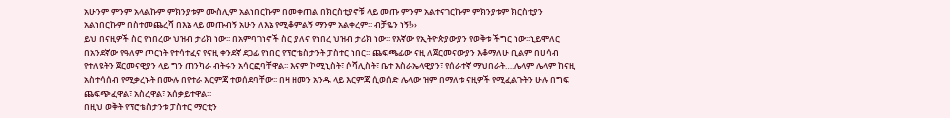አሁንም ምንም አላልኩም ምክንያቱም ሙስሊም አልነበርኩም በመቀጠል በክርስቲያኖቹ ላይ መጡ ምንም አልተናገርኩም ምክንያቱም ክርስቲያን አልነበርኩም በስተመጨረሻ በእኔ ላይ መጡብኝ አሁን ለእኔ የሚቆምልኝ ማንም አልቀረም፡፡ ብቻዬን ነኝ!››
ይህ በናዚዎች ስር የነበረው ህዝብ ታሪክ ነው፡፡ በአምባገነኖች ስር ያለና የነበረ ህዝብ ታሪክ ነው፡፡ የእኛው የኢትዮጵያውያን የወቅቱ ችግር ነው፡፡ኒይሞለር በአንደኛው የዓለም ጦርነት የተሳተፈና የናዚ ቀንደኛ ደጋፊ የነበር የፕሮቴስታንት ፓስተር ነበር፡፡ ጨፍጫፊው ናዚ ለጀርመናውያን እቆማለሁ ቢልም በሀሳብ የተለዩትን ጀርመናዊያን ላይ ግን ጠንካራ ብትሩን አሳርፎባቸዋል፡፡ እናም ኮሚኒስት፣ ሶሻሊስት፣ ቤተ እስራኤላዊያን፣ የሰራተኛ ማህበራት….ሌላም ሌላም ከናዚ አስተሳሰብ የሚቃረኑት በሙሉ በየተራ እርምጃ ተወሰደባቸው፡፡ በዛ ዘመን አንዱ ላይ እርምጃ ሲወሰድ ሌላው ዝም በማለቱ ናዚዎች የሚፈልጉትን ሁሉ በግፍ ጨፍጭፈዋል፣ አስረዋል፣ አሰቃይተዋል፡፡
በዚህ ወቅት የፕሮቴስታንቱ ፓስተር ማርቲን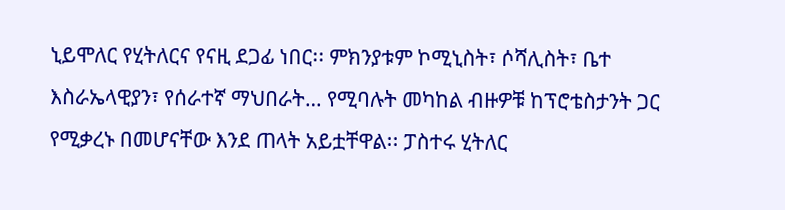ኒይሞለር የሂትለርና የናዚ ደጋፊ ነበር፡፡ ምክንያቱም ኮሚኒስት፣ ሶሻሊስት፣ ቤተ እስራኤላዊያን፣ የሰራተኛ ማህበራት… የሚባሉት መካከል ብዙዎቹ ከፕሮቴስታንት ጋር የሚቃረኑ በመሆናቸው እንደ ጠላት አይቷቸዋል፡፡ ፓስተሩ ሂትለር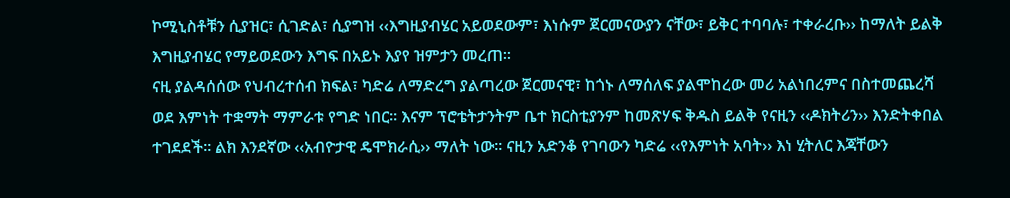ኮሚኒስቶቹን ሲያዝር፣ ሲገድል፣ ሲያግዝ ‹‹እግዚያብሄር አይወደውም፣ እነሱም ጀርመናውያን ናቸው፣ ይቅር ተባባሉ፣ ተቀራረቡ›› ከማለት ይልቅ እግዚያብሄር የማይወደውን እግፍ በአይኑ እያየ ዝምታን መረጠ፡፡
ናዚ ያልዳሰሰው የህብረተሰብ ክፍል፣ ካድሬ ለማድረግ ያልጣረው ጀርመናዊ፣ ከጎኑ ለማሰለፍ ያልሞከረው መሪ አልነበረምና በስተመጨረሻ ወደ እምነት ተቋማት ማምራቱ የግድ ነበር፡፡ እናም ፕሮቴትታንትም ቤተ ክርስቲያንም ከመጽሃፍ ቅዱስ ይልቅ የናዚን ‹‹ዶክትሪን›› እንድትቀበል ተገደደች፡፡ ልክ እንደኛው ‹‹አብዮታዊ ዴሞክራሲ›› ማለት ነው፡፡ ናዚን አድንቆ የገባውን ካድሬ ‹‹የእምነት አባት›› እነ ሂትለር እጃቸውን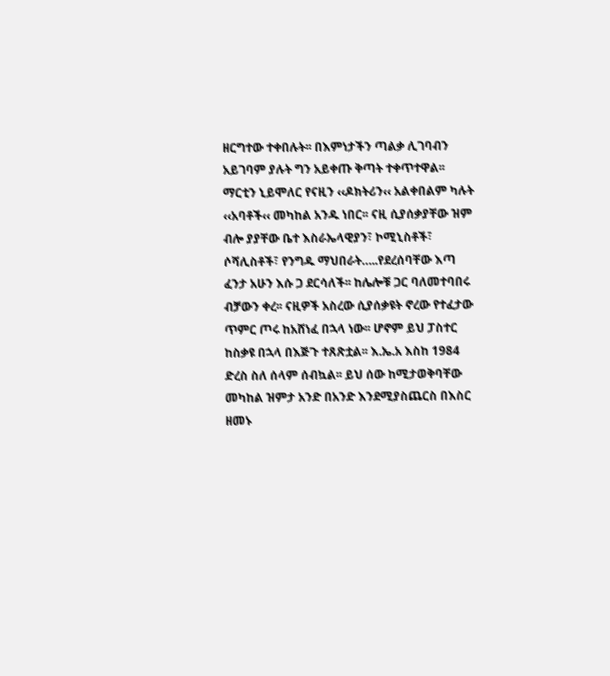ዘርግተው ተቀበሉት፡፡ በእምነታችን ጣልቃ ሊገባብን አይገባም ያሉት ግን አይቀጡ ቅጣት ተቀጥተዋል፡፡
ማርቲን ኒይሞለር የናዚን ‹‹ዶክትሪን‹‹ አልቀበልም ካሉት ‹‹አባቶች‹‹ መካከል አንዱ ነበር፡፡ ናዚ ሲያሰቃያቸው ዝም ብሎ ያያቸው ቤተ እስራኤላዊያን፣ ኮሚኒስቶች፣ ሶሻሊስቶች፣ የንግዱ ማህበራት…..የደረሰባቸው እጣ ፈንታ አሁን እሱ ጋ ደርሳለች፡፡ ከሌሎቹ ጋር ባለመተባበሩ ብቻውን ቀረ፡፡ ናዚዎች አስረው ሲያሰቃዩት ኖረው የተፈታው ጥምር ጦሩ ከአሸነፈ በኋላ ነው፡፡ ሆኖም ይህ ፓስተር ከስቃዩ በኋላ በእጅጉ ተጸጽቷል፡፡ እ.ኤ.አ እስከ 1984 ድረስ ስለ ሰላም ሰብኳል፡፡ ይህ ሰው ከሚታወቅባቸው መካከል ዝምታ አንድ በአንድ እንደሚያስጨርስ በእስር ዘመኑ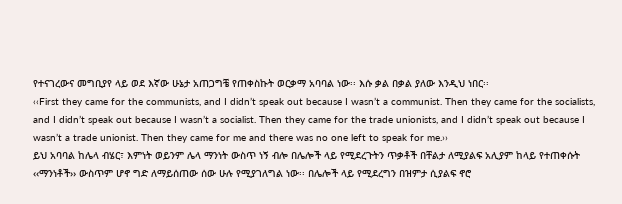የተናገረውና መግቢያየ ላይ ወደ እኛው ሁኔታ አጠጋግቼ የጠቀስኩት ወርቃማ አባባል ነው፡፡ እሱ ቃል በቃል ያለው እንዲህ ነበር፡፡
‹‹First they came for the communists, and I didn’t speak out because I wasn’t a communist. Then they came for the socialists, and I didn’t speak out because I wasn’t a socialist. Then they came for the trade unionists, and I didn’t speak out because I wasn’t a trade unionist. Then they came for me and there was no one left to speak for me.››
ይህ አባባል ከሌላ ብሄር፣ እምነት ወይንም ሌላ ማንነት ውስጥ ነኝ ብሎ በሌሎች ላይ የሚደረጉትን ጥቃቶች በቸልታ ለሚያልፍ አሊያም ከላይ የተጠቀሱት ‹‹ማንነቶች›› ውስጥም ሆኖ ግድ ለማይሰጠው ሰው ሁሉ የሚያገለግል ነው፡፡ በሌሎች ላይ የሚደረግን በዝምታ ሲያልፍ ኖሮ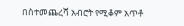በስተመጨረሻ አብሮት የሚቆም አጥቶ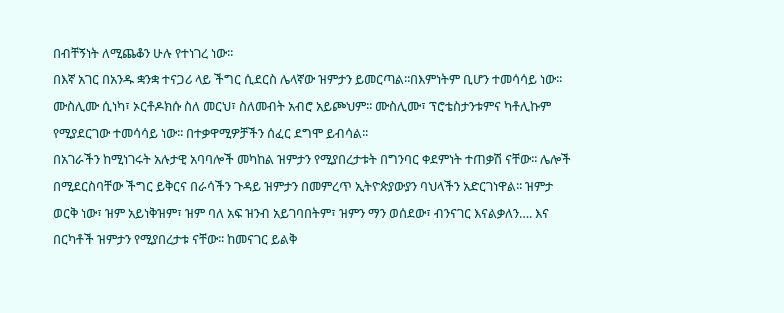በብቸኝነት ለሚጨቆን ሁሉ የተነገረ ነው፡፡
በእኛ አገር በአንዱ ቋንቋ ተናጋሪ ላይ ችግር ሲደርስ ሌላኛው ዝምታን ይመርጣል፡፡በእምነትም ቢሆን ተመሳሳይ ነው፡፡ ሙስሊሙ ሲነካ፣ ኦርቶዶክሱ ስለ መርህ፣ ስለመብት አብሮ አይጮህም፡፡ ሙስሊሙ፣ ፕሮቴስታንቱምና ካቶሊኩም የሚያደርገው ተመሳሳይ ነው፡፡ በተቃዋሚዎቻችን ሰፈር ደግሞ ይብሳል፡፡
በአገራችን ከሚነገሩት አሉታዊ አባባሎች መካከል ዝምታን የሚያበረታቱት በግንባር ቀደምነት ተጠቃሽ ናቸው፡፡ ሌሎች በሚደርስባቸው ችግር ይቅርና በራሳችን ጉዳይ ዝምታን በመምረጥ ኢትዮጵያውያን ባህላችን አድርገነዋል፡፡ ዝምታ ወርቅ ነው፣ ዝም አይነቅዝም፣ ዝም ባለ አፍ ዝንብ አይገባበትም፣ ዝምን ማን ወሰደው፣ ብንናገር እናልቃለን…. እና በርካቶች ዝምታን የሚያበረታቱ ናቸው፡፡ ከመናገር ይልቅ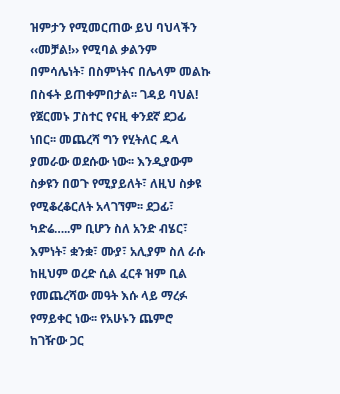ዝምታን የሚመርጠው ይህ ባህላችን ‹‹መቻል!›› የሚባል ቃልንም በምሳሌነት፣ በስምነትና በሌላም መልኩ በስፋት ይጠቀምበታል፡፡ ገዳይ ባህል!
የጀርመኑ ፓስተር የናዚ ቀንደኛ ደጋፊ ነበር፡፡ መጨረሻ ግን የሂትለር ዱላ ያመራው ወደሱው ነው፡፡ እንዲያውም ስቃዩን በወጉ የሚያይለት፣ ለዚህ ስቃዩ የሚቆረቆርለት አላገኘም፡፡ ደጋፊ፣ ካድሬ…..ም ቢሆን ስለ አንድ ብሄር፣ እምነት፣ ቋንቋ፣ ሙያ፣ አሊያም ስለ ራሱ ከዚህም ወረድ ሲል ፈርቶ ዝም ቢል የመጨረሻው መዓት እሱ ላይ ማረፉ የማይቀር ነው፡፡ የአሁኑን ጨምሮ ከገዥው ጋር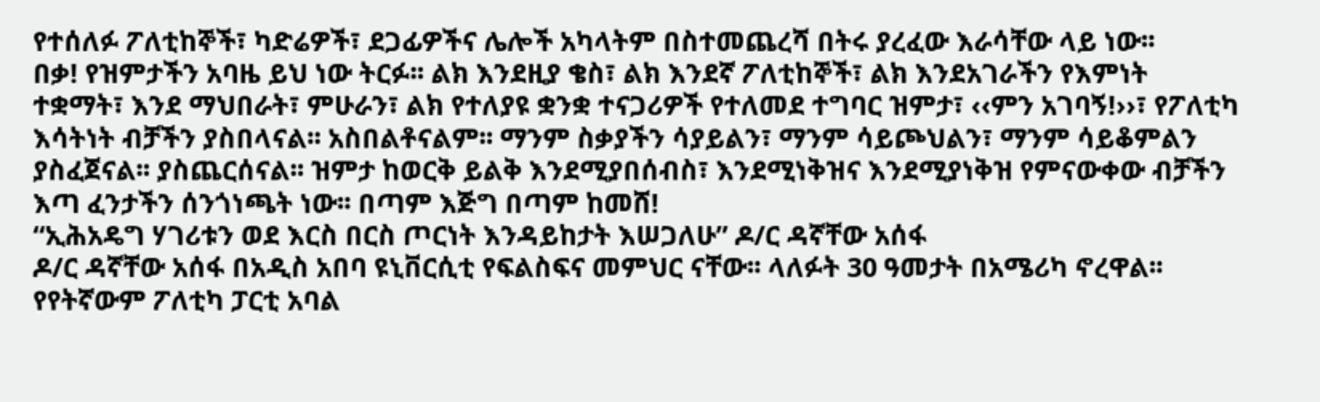የተሰለፉ ፖለቲከኞች፣ ካድሬዎች፣ ደጋፊዎችና ሌሎች አካላትም በስተመጨረሻ በትሩ ያረፈው እራሳቸው ላይ ነው፡፡
በቃ! የዝምታችን አባዜ ይህ ነው ትርፉ፡፡ ልክ እንደዚያ ቄስ፣ ልክ እንደኛ ፖለቲከኞች፣ ልክ እንደአገራችን የእምነት ተቋማት፣ እንደ ማህበራት፣ ምሁራን፣ ልክ የተለያዩ ቋንቋ ተናጋሪዎች የተለመደ ተግባር ዝምታ፣ ‹‹ምን አገባኝ!››፣ የፖለቲካ እሳትነት ብቻችን ያስበላናል፡፡ አስበልቶናልም፡፡ ማንም ስቃያችን ሳያይልን፣ ማንም ሳይጮህልን፣ ማንም ሳይቆምልን ያስፈጀናል፡፡ ያስጨርሰናል፡፡ ዝምታ ከወርቅ ይልቅ እንደሚያበሰብስ፣ እንደሚነቅዝና እንደሚያነቅዝ የምናውቀው ብቻችን እጣ ፈንታችን ሰንጎነጫት ነው፡፡ በጣም እጅግ በጣም ከመሸ!
“ኢሕአዴግ ሃገሪቱን ወደ እርስ በርስ ጦርነት እንዳይከታት እሠጋለሁ” ዶ/ር ዳኛቸው አሰፋ
ዶ/ር ዳኛቸው አሰፋ በአዲስ አበባ ዩኒቨርሲቲ የፍልስፍና መምህር ናቸው፡፡ ላለፉት 30 ዓመታት በአሜሪካ ኖረዋል፡፡ የየትኛውም ፖለቲካ ፓርቲ አባል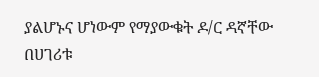ያልሆኑና ሆነውም የማያውቁት ዶ/ር ዳኛቸው በሀገሪቱ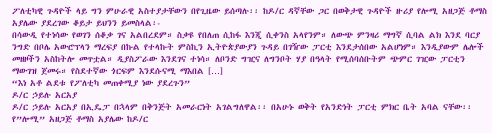ፖለቲካዊ ጉዳዮች ላይ ግን ምሁራዊ አስተያታቸውን በየጊዜው ይሰጣሉ፡፡ ከዶ/ር ዳኛቸው ጋር በወቅታዊ ጉዳዮች ዙሪያ የሎሚ አዘጋጅ ቶማስ አያሌው ያደረገው ቆይታ ይህንን ይመስላል፡-
በሳውዲ የተነሳው የወገን ሰቆቃ ገና አልበረደም። ስቃዩ የበለጠ ሲከፋ እንጂ ሲቀንስ አላየንም። ለውጭ ምንዛሪ ማግኛ ሲባል ልክ እንደ ባርያ ንግድ በቦሌ አውሮፕላን ማረፍያ በኩል የተላኩት ምስኪን ኢትዮጵያውያን ጉዳይ በገዥው ፓርቲ እንደታሰበው አልሆነም። እንዲያውም ሌሎች መዘዞችን አስከትሎ መጥቷል። ዲያስፖራው እንደገና ተነሳ። ለቦንድ ግዢና ለግንቦት ሃያ በዓላት የሚሰባሰቡትም ጭምር ገዢው ፓርቲን ማውገዝ ጀመሩ። የስደተኛው ጎርፍም እንደሱናሚ ማእበል […]
“እነ አቶ ልደቱ የፖለቲካ መጠቀሚያ ነው ያደረጉን”
ዶ/ር ኃይሉ አርአያ
ዶ/ር ኃይሉ አርአያ በኢዴፓ በኋላም በቅንጅት አመራርነት አገልግለዋል፡፡ በአሁኑ ወቅት የአንድነት ፓርቲ ምክር ቤት አባል ናቸው፡፡ የ”ሎሚ” አዘጋጅ ቶማስ አያሌው ከዶ/ር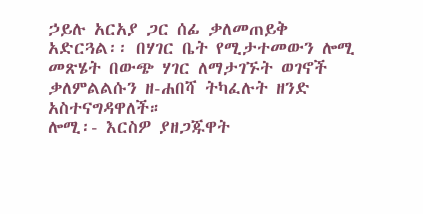ኃይሉ አርአያ ጋር ሰፊ ቃለመጠይቅ አድርጓል፡፡ በሃገር ቤት የሚታተመውን ሎሚ መጽሄት በውጭ ሃገር ለማታገኙት ወገኖች ቃለምልልሱን ዘ-ሐበሻ ትካፈሉት ዘንድ አስተናግዳዋለች።
ሎሚ፡- እርስዎ ያዘጋጁዋት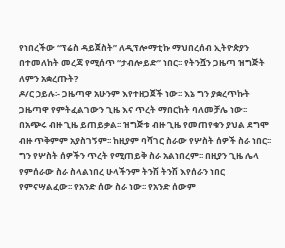የነበረችው “ፕሬስ ዳይጀስት” ለዲፕሎማቲኩ ማህበረሰብ ኢትዮጵያን በተመለከት መረጃ የሚሰጥ “ታብሎይድ” ነበር፡፡ የትንሿን ጋዜጣ ዝግጅት ለምን አቋረጡት?
ዶ/ር ኃይሉ፡- ጋዜጣዋ አሁንም እየተዘጋጀች ነው፡፡ እኔ ግን ያቋረጥኩት ጋዜጣዋ የምትፈልገውን ጊዜ እና ጥረት ማበርከት ባለመቻሌ ነው፡፡ በአጭሩ ብዙ ጊዜ ይጠይቃል፡፡ ዝግጅቱ ብዙ ጊዜ የመጠየቁን ያህል ደግሞ ብዙ ጥቅምም አያስገኝም፡፡ ከዚያም ባሻገር ስራው የሦስት ሰዎች ስራ ነበር፡፡ ግን የሦስት ሰዎችን ጥረት የሚጠይቅ ስራ አልነበረም፡፡ በዚያን ጊዜ ሌላ የምሰራው ስራ ስላልነበረ ሁላችንም ትንሽ ትንሽ እየሰራን ነበር የምናሣልፈው፡፡ የአንድ ሰው ስራ ነው፡፡ የአንድ ሰውም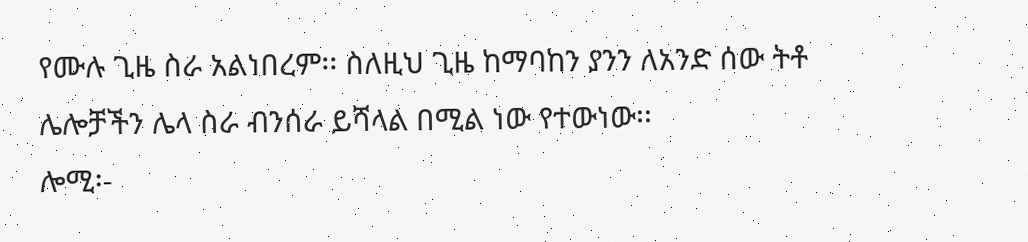የሙሉ ጊዜ ስራ አልነበረም፡፡ ስለዚህ ጊዜ ከማባከን ያንን ለአንድ ሰው ትቶ ሌሎቻችን ሌላ ስራ ብንሰራ ይሻላል በሚል ነው የተውነው፡፡
ሎሚ፡-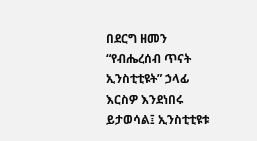በደርግ ዘመን “የብሔረሰብ ጥናት ኢንስቲቲዩት” ኃላፊ እርስዎ እንደነበሩ ይታወሳል፤ ኢንስቲቲዩቱ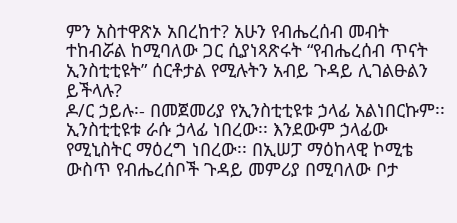ምን አስተዋጽኦ አበረከተ? አሁን የብሔረሰብ መብት ተከብሯል ከሚባለው ጋር ሲያነጻጽሩት “የብሔረሰብ ጥናት ኢንስቲቲዩት” ሰርቶታል የሚሉትን አብይ ጉዳይ ሊገልፁልን ይችላሉ?
ዶ/ር ኃይሉ፡- በመጀመሪያ የኢንስቲቲዩቱ ኃላፊ አልነበርኩም፡፡ ኢንስቲቲዩቱ ራሱ ኃላፊ ነበረው፡፡ እንደውም ኃላፊው የሚኒስትር ማዕረግ ነበረው፡፡ በኢሠፓ ማዕከላዊ ኮሚቴ ውስጥ የብሔረሰቦች ጉዳይ መምሪያ በሚባለው ቦታ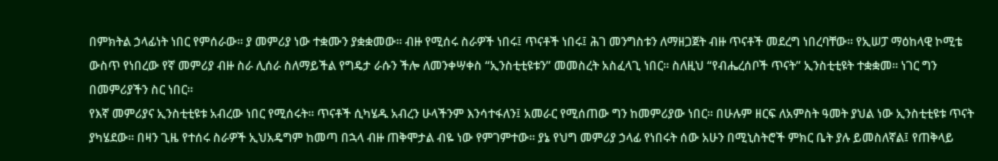በምክትል ኃላፊነት ነበር የምሰራው፡፡ ያ መምሪያ ነው ተቋሙን ያቋቋመው፡፡ ብዙ የሚሰሩ ስራዎች ነበሩ፤ ጥናቶች ነበሩ፤ ሕገ መንግስቱን ለማዘጋጀት ብዙ ጥናቶች መደረግ ነበረባቸው፡፡ የኢሠፓ ማዕከላዊ ኮሚቴ ውስጥ የነበረው የኛ መምሪያ ብዙ ስራ ሊሰራ ስለማይችል የግዴታ ራሱን ችሎ ለመንቀሣቀስ “ኢንስቲቲዩቱን” መመስረት አስፈላጊ ነበር፡፡ ስለዚህ “የብሔረሰቦች ጥናት” ኢንስቲቲዩት ተቋቋመ፡፡ ነገር ግን በመምሪያችን ስር ነበር፡፡
የእኛ መምሪያና ኢንስቲቲዩቱ አብረው ነበር የሚሰሩት፡፡ ጥናቶች ሲካሄዱ አብረን ሁላችንም እንሳተፋለን፤ አመራር የሚሰጠው ግን ከመምሪያው ነበር፡፡ በሁሉም ዘርፍ ለአምስት ዓመት ያህል ነው ኢንስቲቲዩቱ ጥናት ያካሄደው፡፡ በዛን ጊዜ የተሰሩ ስራዎች ኢህአዴግም ከመጣ በኋላ ብዙ ጠቅሞታል ብዬ ነው የምገምተው፡፡ ያኔ የህግ መምሪያ ኃላፊ የነበሩት ሰው አሁን በሚኒስትሮች ምክር ቤት ያሉ ይመስለኛል፤ የጠቅላይ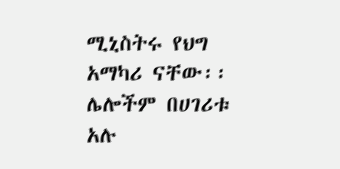ሚኒስትሩ የህግ አማካሪ ናቸው፡፡ ሌሎችም በሀገሪቱ አሉ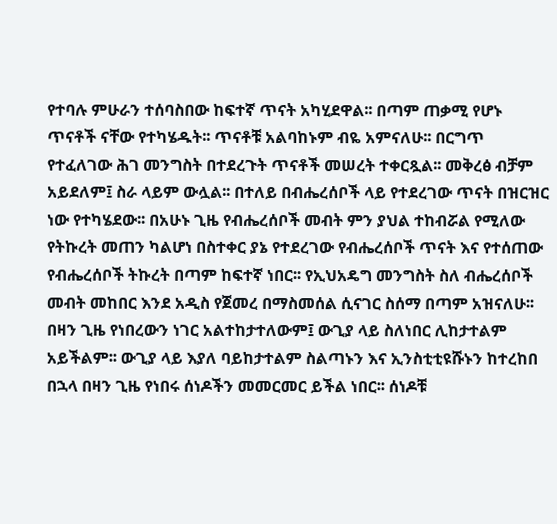የተባሉ ምሁራን ተሰባስበው ከፍተኛ ጥናት አካሂደዋል፡፡ በጣም ጠቃሚ የሆኑ ጥናቶች ናቸው የተካሄዱት፡፡ ጥናቶቹ አልባከኑም ብዬ አምናለሁ፡፡ በርግጥ የተፈለገው ሕገ መንግስት በተደረጉት ጥናቶች መሠረት ተቀርጿል፡፡ መቅረፅ ብቻም አይደለም፤ ስራ ላይም ውሏል፡፡ በተለይ በብሔረሰቦች ላይ የተደረገው ጥናት በዝርዝር ነው የተካሄደው፡፡ በአሁኑ ጊዜ የብሔረሰቦች መብት ምን ያህል ተከብሯል የሚለው የትኩረት መጠን ካልሆነ በስተቀር ያኔ የተደረገው የብሔረሰቦች ጥናት እና የተሰጠው የብሔረሰቦች ትኩረት በጣም ከፍተኛ ነበር፡፡ የኢህአዴግ መንግስት ስለ ብሔረሰቦች መብት መከበር እንደ አዲስ የጀመረ በማስመሰል ሲናገር ስሰማ በጣም አዝናለሁ፡፡ በዛን ጊዜ የነበረውን ነገር አልተከታተለውም፤ ውጊያ ላይ ስለነበር ሊከታተልም አይችልም፡፡ ውጊያ ላይ እያለ ባይከታተልም ስልጣኑን እና ኢንስቲቲዩሹኑን ከተረከበ በኋላ በዛን ጊዜ የነበሩ ሰነዶችን መመርመር ይችል ነበር፡፡ ሰነዶቹ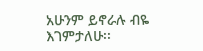አሁንም ይኖራሉ ብዬ እገምታለሁ፡፡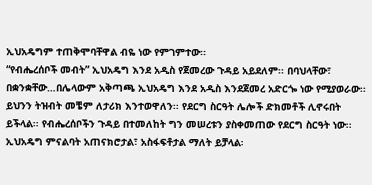ኢህአዴግም ተጠቅሞባቸዋል ብዬ ነው የምገምተው፡፡
“የብሔረሰቦች መብት” ኢህአዴግ እንደ አዲስ የጀመረው ጉዳይ አይደለም፡፡ በባህላቸው፣ በቋንቋቸው…በሌላውም አቅጣጫ ኢህአዴግ እንደ አዲስ እንደጀመረ አድርጐ ነው የሚያወራው፡፡ ይህንን ትዝብት መቼም ለታሪክ እንተወዋለን፡፡ የደርግ ስርዓት ሌሎች ድክመቶች ሊኖሩበት ይችላል፡፡ የብሔረሰቦችን ጉዳይ በተመለከት ግን መሠረቱን ያስቀመጠው የደርግ ስርዓት ነው፡፡ ኢህአዴግ ምናልባት አጠናክሮታል፣ አስፋፍቶታል ማለት ይቻላል፡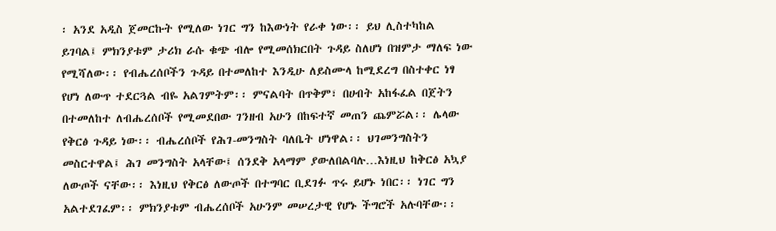፡ አንደ አዲስ ጀመርኩት የሚለው ነገር ግን ከእውነት የራቀ ነው፡፡ ይህ ሊስተካከል ይገባል፤ ምክንያቱም ታሪክ ራሱ ቁጭ ብሎ የሚመሰክርበት ጉዳይ ስለሆነ በዝምታ ማለፍ ነው የሚሻለው፡፡ የብሔረሰቦችን ጉዳይ በተመለከተ እንዲሁ ለይስሙላ ከሚደረግ በስተቀር ነፃ የሆነ ለውጥ ተደርጓል ብዬ አልገምትም፡፡ ምናልባት በጥቅም፣ በሀብት አከፋፈል በጀትን በተመለከተ ለብሔረሰቦች የሚመደበው ገንዘብ አሁን በከፍተኛ መጠን ጨምሯል፡፡ ሌላው የቅርፅ ጉዳይ ነው፡፡ ብሔረሰቦች የሕገ-መንግስት ባለቤት ሆነዋል፡፡ ህገመንግስትን መስርተዋል፤ ሕገ መንግስት አላቸው፤ ሰንደቅ አላማም ያውለበልባሉ…እነዚህ ከቅርፅ አኳያ ለውጦች ናቸው፡፡ እነዚህ የቅርፅ ለውጦች በተግባር ቢደገፉ ጥሩ ይሆኑ ነበር፡፡ ነገር ግን አልተደገፈም፡፡ ምክንያቱም ብሔረሰቦች አሁንም መሠረታዊ የሆኑ ችግሮች አሉባቸው፡፡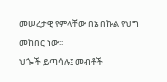መሠረታዊ የምላቸው በኔ በኩል የህግ መከበር ነው፡፡
ህጐች ይጣሳሉ፤ መብቶች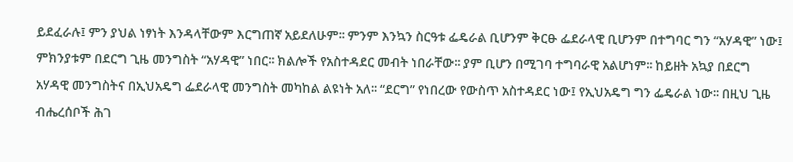ይደፈራሉ፤ ምን ያህል ነፃነት እንዳላቸውም እርግጠኛ አይደለሁም፡፡ ምንም እንኳን ስርዓቱ ፌዴራል ቢሆንም ቅርፁ ፌደራላዊ ቢሆንም በተግባር ግን “አሃዳዊ” ነው፤ ምክንያቱም በደርግ ጊዜ መንግስት “አሃዳዊ” ነበር፡፡ ክልሎች የአስተዳደር መብት ነበራቸው፡፡ ያም ቢሆን በሚገባ ተግባራዊ አልሆነም፡፡ ከይዘት አኳያ በደርግ አሃዳዊ መንግስትና በኢህአዴግ ፌደራላዊ መንግስት መካከል ልዩነት አለ፡፡ “ደርግ” የነበረው የውስጥ አስተዳደር ነው፤ የኢህአዴግ ግን ፌዴራል ነው፡፡ በዚህ ጊዜ ብሔረሰቦች ሕገ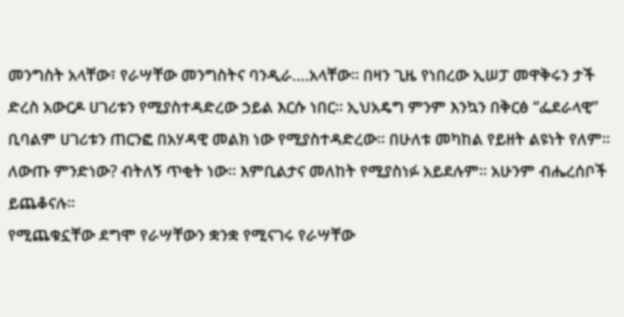መንግስት አላቸው፣ የራሣቸው መንግስትና ባንዲራ….አላቸው፡፡ በዛን ጊዜ የነበረው ኢሠፓ መዋቅሩን ታች ድረስ አውርዶ ሀገሪቱን የሚያስተዳድረው ኃይል እርሱ ነበር፡፡ ኢህአዴግ ምንም እንኳን በቅርፅ “ፌደራላዊ” ቢባልም ሀገሪቱን ጠርንፎ በአሃዳዊ መልክ ነው የሚያስተዳድረው፡፡ በሁለቱ መካከል የይዘት ልዩነት የለም፡፡ ለውጡ ምንድነው? ብትለኝ ጥቂት ነው፡፡ እምቢልታና መለከት የሚያስነፉ አይደሉም፡፡ አሁንም ብሔረሰቦች ይጨቆናሉ፡፡
የሚጨቁኗቸው ደግሞ የራሣቸውን ቋንቋ የሚናገሩ የራሣቸው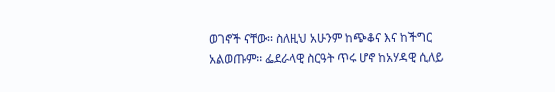ወገኖች ናቸው፡፡ ስለዚህ አሁንም ከጭቆና እና ከችግር አልወጡም፡፡ ፌደራላዊ ስርዓት ጥሩ ሆኖ ከአሃዳዊ ሲለይ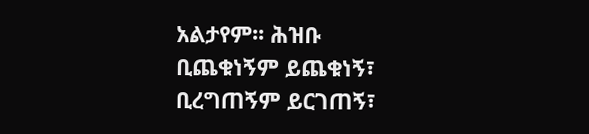አልታየም፡፡ ሕዝቡ ቢጨቁነኝም ይጨቁነኝ፣ ቢረግጠኝም ይርገጠኝ፣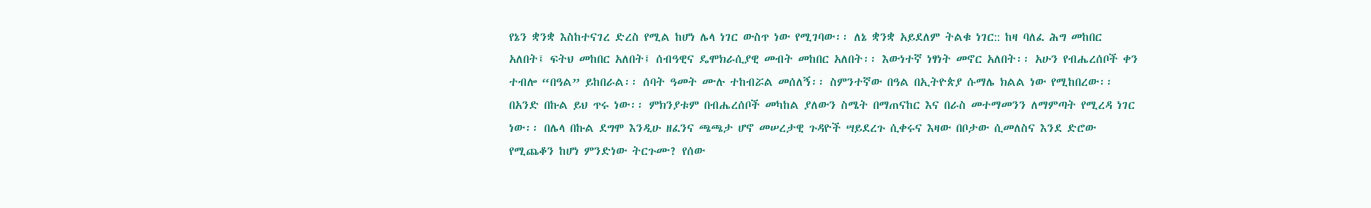የኔን ቋንቋ እስከተናገረ ድረስ የሚል ከሆነ ሌላ ነገር ውስጥ ነው የሚገባው፡፡ ለኔ ቋንቋ አይደለም ትልቁ ነገር:: ከዛ ባለፈ ሕግ መከበር አለበት፤ ፍትህ መከበር አለበት፤ ሰብዓዊና ዴሞክራሲያዊ መብት መከበር አለበት፡፡ እውነተኛ ነፃነት መኖር አለበት፡፡ አሁን የብሔረሰቦች ቀን ተብሎ “በዓል” ይከበራል፡፡ ሰባት ዓመት ሙሉ ተከብሯል መሰለኝ፡፡ ስምንተኛው በዓል በኢትዮጵያ ሱማሌ ክልል ነው የሚከበረው፡፡ በአንድ በኩል ይህ ጥሩ ነው፡፡ ምክንያቱም በብሔረሰቦች መካከል ያለውን ስሜት በማጠናከር እና በራስ መተማመንን ለማምጣት የሚረዳ ነገር ነው፡፡ በሌላ በኩል ደግሞ እንዲሁ ዘፈንና ጫጫታ ሆኖ መሠረታዊ ጉዳዮች ሣይደረጉ ሲቀሩና እዛው በቦታው ሲመለስና እንደ ድሮው የሚጨቆን ከሆነ ምንድነው ትርጉሙ? የሰው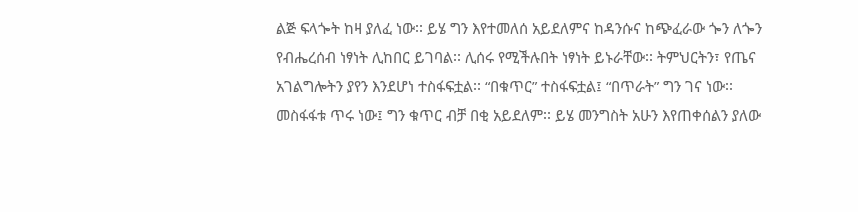ልጅ ፍላጐት ከዛ ያለፈ ነው፡፡ ይሄ ግን እየተመለሰ አይደለምና ከዳንሱና ከጭፈራው ጐን ለጐን የብሔረሰብ ነፃነት ሊከበር ይገባል፡፡ ሊሰሩ የሚችሉበት ነፃነት ይኑራቸው፡፡ ትምህርትን፣ የጤና አገልግሎትን ያየን እንደሆነ ተስፋፍቷል፡፡ “በቁጥር” ተስፋፍቷል፤ “በጥራት” ግን ገና ነው፡፡ መስፋፋቱ ጥሩ ነው፤ ግን ቁጥር ብቻ በቂ አይደለም፡፡ ይሄ መንግስት አሁን እየጠቀሰልን ያለው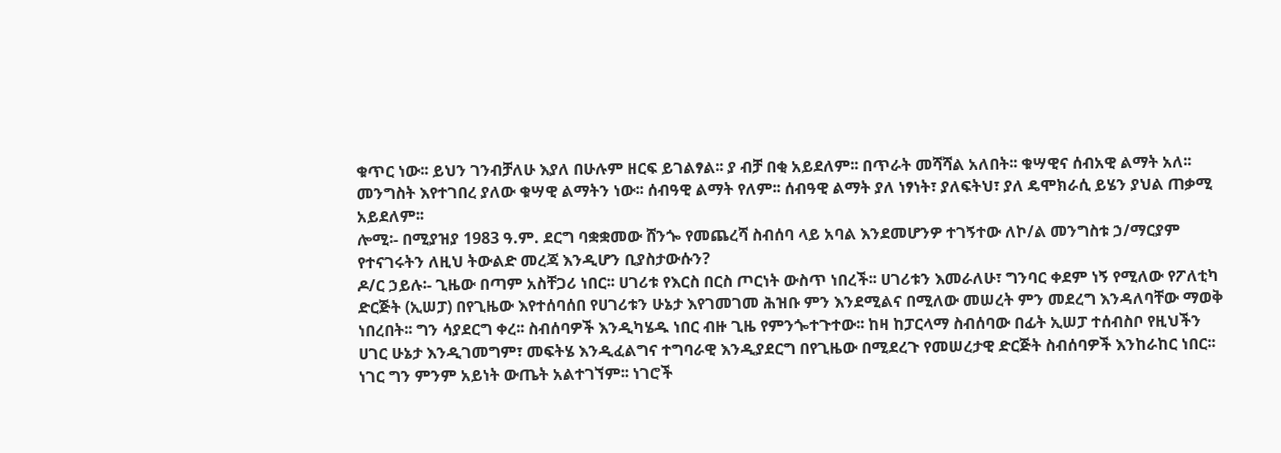ቁጥር ነው፡፡ ይህን ገንብቻለሁ እያለ በሁሉም ዘርፍ ይገልፃል፡፡ ያ ብቻ በቂ አይደለም፡፡ በጥራት መሻሻል አለበት፡፡ ቁሣዊና ሰብአዊ ልማት አለ፡፡
መንግስት እየተገበረ ያለው ቁሣዊ ልማትን ነው፡፡ ሰብዓዊ ልማት የለም፡፡ ሰብዓዊ ልማት ያለ ነፃነት፣ ያለፍትህ፣ ያለ ዴሞክራሲ ይሄን ያህል ጠቃሚ አይደለም፡፡
ሎሚ፡- በሚያዝያ 1983 ዓ.ም. ደርግ ባቋቋመው ሸንጐ የመጨረሻ ስብሰባ ላይ አባል እንደመሆንዎ ተገኝተው ለኮ/ል መንግስቱ ኃ/ማርያም የተናገሩትን ለዚህ ትውልድ መረጃ እንዲሆን ቢያስታውሱን?
ዶ/ር ኃይሉ፡- ጊዜው በጣም አስቸጋሪ ነበር፡፡ ሀገሪቱ የእርስ በርስ ጦርነት ውስጥ ነበረች፡፡ ሀገሪቱን እመራለሁ፣ ግንባር ቀደም ነኝ የሚለው የፖለቲካ ድርጅት (ኢሠፓ) በየጊዜው እየተሰባሰበ የሀገሪቱን ሁኔታ እየገመገመ ሕዝቡ ምን እንደሚልና በሚለው መሠረት ምን መደረግ እንዳለባቸው ማወቅ ነበረበት፡፡ ግን ሳያደርግ ቀረ፡፡ ስብሰባዎች እንዲካሄዱ ነበር ብዙ ጊዜ የምንጐተጉተው፡፡ ከዛ ከፓርላማ ስብሰባው በፊት ኢሠፓ ተሰብስቦ የዚህችን ሀገር ሁኔታ እንዲገመግም፣ መፍትሄ እንዲፈልግና ተግባራዊ እንዲያደርግ በየጊዜው በሚደረጉ የመሠረታዊ ድርጅት ስብሰባዎች እንከራከር ነበር፡፡ ነገር ግን ምንም አይነት ውጤት አልተገኘም፡፡ ነገሮች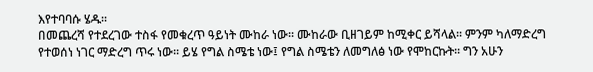እየተባባሱ ሄዱ፡፡
በመጨረሻ የተደረገው ተስፋ የመቁረጥ ዓይነት ሙከራ ነው፡፡ ሙከራው ቢዘገይም ከሚቀር ይሻላል፡፡ ምንም ካለማድረግ የተወሰነ ነገር ማድረግ ጥሩ ነው፡፡ ይሄ የግል ስሜቴ ነው፤ የግል ስሜቴን ለመግለፅ ነው የሞከርኩት፡፡ ግን አሁን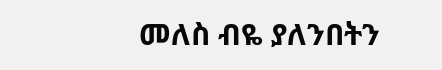መለስ ብዬ ያለንበትን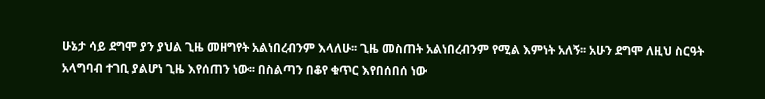ሁኔታ ሳይ ደግሞ ያን ያህል ጊዜ መዘግየት አልነበረብንም እላለሁ፡፡ ጊዜ መስጠት አልነበረብንም የሚል እምነት አለኝ፡፡ አሁን ደግሞ ለዚህ ስርዓት አላግባብ ተገቢ ያልሆነ ጊዜ እየሰጠን ነው፡፡ በስልጣን በቆየ ቁጥር እየበሰበሰ ነው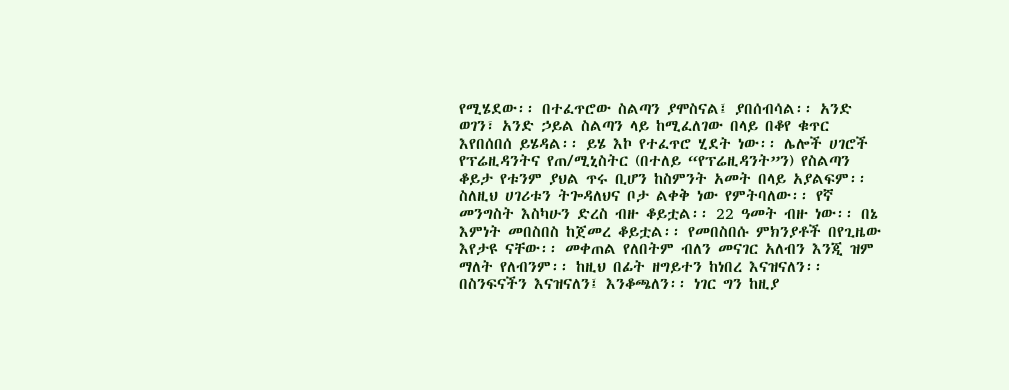የሚሄደው፡፡ በተፈጥሮው ስልጣን ያሞስናል፤ ያበሰብሳል፡፡ አንድ ወገን፣ አንድ ኃይል ስልጣን ላይ ከሚፈለገው በላይ በቆየ ቁጥር እየበሰበሰ ይሄዳል፡፡ ይሄ እኮ የተፈጥሮ ሂደት ነው፡፡ ሌሎች ሀገሮች የፕሬዚዳንትና የጠ/ሚኒስትር (በተለይ “የፕሬዚዳንት”ን) የስልጣን ቆይታ የቱንም ያህል ጥሩ ቢሆን ከስምንት አመት በላይ አያልፍም፡፡ ስለዚህ ሀገሪቱን ትጐዳለህና ቦታ ልቀቅ ነው የምትባለው፡፡ የኛ መንግስት እስካሁን ድረስ ብዙ ቆይቷል፡፡ 22 ዓመት ብዙ ነው፡፡ በኔ እምነት መበስበስ ከጀመረ ቆይቷል፡፡ የመበስበሱ ምክንያቶች በየጊዜው እየታዩ ናቸው፡፡ መቀጠል የለበትም ብለን መናገር አለብን እንጂ ዝም ማለት የለብንም፡፡ ከዚህ በፊት ዘግይተን ከነበረ እናዝናለን፡፡ በስንፍናችን እናዝናለን፤ እንቆጫለን፡፡ ነገር ግን ከዚያ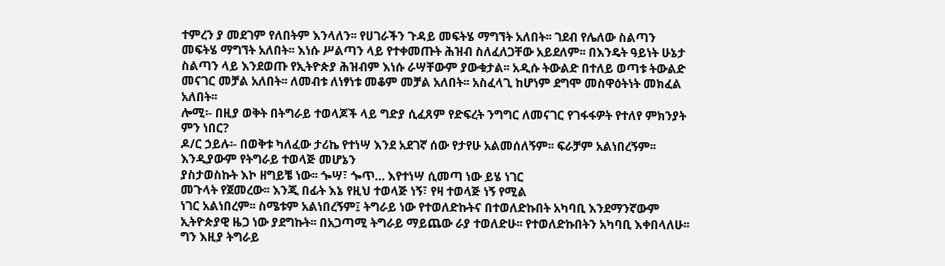ተምረን ያ መደገም የለበትም እንላለን፡፡ የሀገራችን ጉዳይ መፍትሄ ማግኘት አለበት፡፡ ገደብ የሌለው ስልጣን መፍትሄ ማግኘት አለበት፡፡ እነሱ ሥልጣን ላይ የተቀመጡት ሕዝብ ስለፈለጋቸው አይደለም፡፡ በእንዴት ዓይነት ሁኔታ ስልጣን ላይ እንደወጡ የኢትዮጵያ ሕዝብም እነሱ ራሣቸውም ያውቁታል፡፡ አዲሱ ትውልድ በተለይ ወጣቱ ትውልድ መናገር መቻል አለበት፡፡ ለመብቱ ለነፃነቱ መቆም መቻል አለበት፡፡ አስፈላጊ ከሆነም ደግሞ መስዋዕትነት መክፈል አለበት፡፡
ሎሚ፡- በዚያ ወቅት በትግራይ ተወላጆች ላይ ግድያ ሲፈጸም የድፍረት ንግግር ለመናገር የገፋፋዎት የተለየ ምክንያት ምን ነበር?
ዶ/ር ኃይሉ፡- በወቅቱ ካለፈው ታሪኬ የተነሣ እንደ አደገኛ ሰው የታየሁ አልመሰለኝም፡፡ ፍራቻም አልነበረኝም፡፡ እንዲያውም የትግራይ ተወላጅ መሆኔን
ያስታወስኩት እኮ ዘግይቼ ነው፡፡ ጐሣ፣ ጐጥ… እየተነሣ ሲመጣ ነው ይሄ ነገር
መጉላት የጀመረው፡፡ እንጂ በፊት እኔ የዚህ ተወላጅ ነኝ፣ የዛ ተወላጅ ነኝ የሚል
ነገር አልነበረም፡፡ ስሜቱም አልነበረኝም፤ ትግራይ ነው የተወለድኩትና በተወለድኩበት አካባቢ እንደማንኛውም ኢትዮጵያዊ ዜጋ ነው ያደግኩት፡፡ በአጋጣሚ ትግራይ ማይጨው ራያ ተወለድሁ፡፡ የተወለድኩበትን አካባቢ እቀበላለሁ፡፡ ግን እዚያ ትግራይ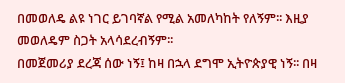በመወለዴ ልዩ ነገር ይገባኛል የሚል አመለካከት የለኝም፡፡ እዚያ መወለዴም ስጋት አላሳደረብኝም፡፡
በመጀመሪያ ደረጃ ሰው ነኝ፤ ከዛ በኋላ ደግሞ ኢትዮጵያዊ ነኝ፡፡ በዛ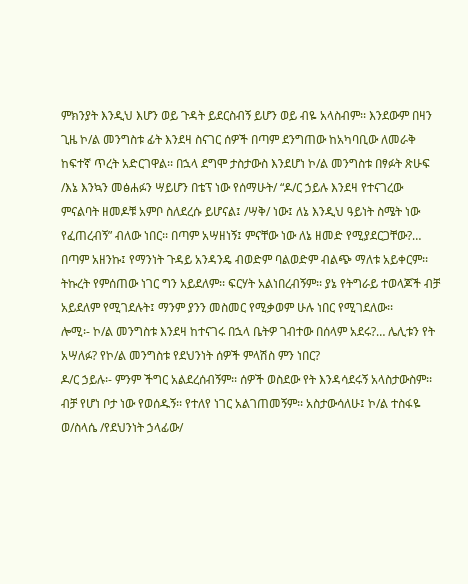ምክንያት እንዲህ እሆን ወይ ጉዳት ይደርስብኝ ይሆን ወይ ብዬ አላስብም፡፡ እንደውም በዛን ጊዜ ኮ/ል መንግስቱ ፊት እንደዛ ስናገር ሰዎች በጣም ደንግጠው ከአካባቢው ለመራቅ ከፍተኛ ጥረት አድርገዋል፡፡ በኋላ ደግሞ ታስታውስ እንደሆነ ኮ/ል መንግስቱ በፃፉት ጽሁፍ /እኔ እንኳን መፅሐፉን ሣይሆን በቴፕ ነው የሰማሁት/ “ዶ/ር ኃይሉ እንደዛ የተናገረው ምናልባት ዘመዶቹ አምቦ ስለደረሱ ይሆናል፤ /ሣቅ/ ነው፤ ለኔ እንዲህ ዓይነት ስሜት ነው የፈጠረብኝ” ብለው ነበር፡፡ በጣም አሣዘነኝ፤ ምናቸው ነው ለኔ ዘመድ የሚያደርጋቸው?… በጣም አዘንኩ፤ የማንነት ጉዳይ አንዳንዴ ብወድም ባልወድም ብልጭ ማለቱ አይቀርም፡፡ ትኩረት የምሰጠው ነገር ግን አይደለም፡፡ ፍርሃት አልነበረብኝም፡፡ ያኔ የትግራይ ተወላጆች ብቻ አይደለም የሚገደሉት፤ ማንም ያንን መስመር የሚቃወም ሁሉ ነበር የሚገደለው፡፡
ሎሚ፡- ኮ/ል መንግስቱ እንደዛ ከተናገሩ በኋላ ቤትዎ ገብተው በሰላም አደሩ?… ሌሊቱን የት አሣለፉ? የኮ/ል መንግስቱ የደህንነት ሰዎች ምላሽስ ምን ነበር?
ዶ/ር ኃይሉ፡- ምንም ችግር አልደረሰብኝም፡፡ ሰዎች ወስደው የት እንዳሳደሩኝ አላስታውስም፡፡ ብቻ የሆነ ቦታ ነው የወሰዱኝ፡፡ የተለየ ነገር አልገጠመኝም፡፡ አስታውሳለሁ፤ ኮ/ል ተስፋዬ ወ/ስላሴ /የደህንነት ኃላፊው/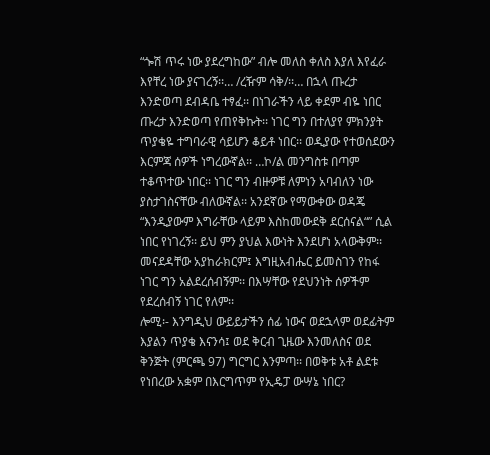“ጐሽ ጥሩ ነው ያደረግከው” ብሎ መለስ ቀለስ እያለ እየፈራ እየቸረ ነው ያናገረኝ፡፡… /ረዥም ሳቅ/፡፡… በኋላ ጡረታ እንድወጣ ደብዳቤ ተፃፈ፡፡ በነገራችን ላይ ቀደም ብዬ ነበር ጡረታ እንድወጣ የጠየቅኩት፡፡ ነገር ግን በተለያየ ምክንያት ጥያቄዬ ተግባራዊ ሳይሆን ቆይቶ ነበር፡፡ ወዲያው የተወሰደውን እርምጃ ሰዎች ነግረውኛል፡፡ …ኮ/ል መንግስቱ በጣም ተቆጥተው ነበር፡፡ ነገር ግን ብዙዎቹ ለምነን አባብለን ነው ያስታገስናቸው ብለውኛል፡፡ አንደኛው የማውቀው ወዳጄ “እንዲያውም እግራቸው ላይም እስከመውደቅ ደርሰናል“” ሲል ነበር የነገረኝ፡፡ ይህ ምን ያህል እውነት እንደሆነ አላውቅም፡፡ መናደዳቸው አያከራክርም፤ እግዚአብሔር ይመስገን የከፋ ነገር ግን አልደረሰብኝም፡፡ በእሣቸው የደህንነት ሰዎችም የደረሰብኝ ነገር የለም፡፡
ሎሚ፡- እንግዲህ ውይይታችን ሰፊ ነውና ወደኋላም ወደፊትም እያልን ጥያቄ እናንሳ፤ ወደ ቅርብ ጊዜው እንመለስና ወደ ቅንጅት (ምርጫ 97) ግርግር እንምጣ፡፡ በወቅቱ አቶ ልደቱ የነበረው አቋም በእርግጥም የኢዴፓ ውሣኔ ነበር?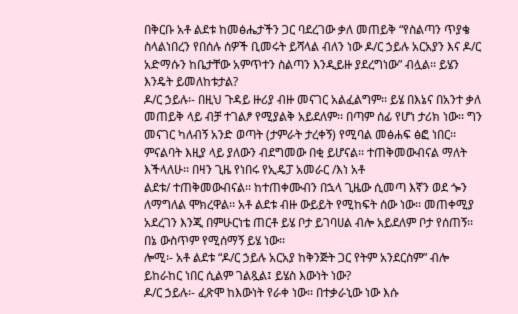በቅርቡ አቶ ልደቱ ከመፅሔታችን ጋር ባደረገው ቃለ መጠይቅ “የስልጣን ጥያቄ ስላልነበረን የበሰሉ ሰዎች ቢመሩት ይሻላል ብለን ነው ዶ/ር ኃይሉ አርአያን እና ዶ/ር አድማሱን ከቤታቸው አምጥተን ስልጣን እንዲይዙ ያደረግነው” ብሏል፡፡ ይሄን እንዴት ይመለከቱታል?
ዶ/ር ኃይሉ፡- በዚህ ጉዳይ ዙሪያ ብዙ መናገር አልፈልግም፡፡ ይሄ በእኔና በአንተ ቃለ መጠይቅ ላይ ብቻ ተገልፆ የሚያልቅ አይደለም፡፡ በጣም ሰፊ የሆነ ታሪክ ነው፡፡ ግን መናገር ካለብኝ አንድ ወጣት (ታምራት ታረቀኝ) የሚባል መፅሐፍ ፅፎ ነበር፡፡ ምናልባት እዚያ ላይ ያለውን ብደግመው በቂ ይሆናል፡፡ ተጠቅመውብናል ማለት እችላለሁ፡፡ በዛን ጊዜ የነበሩ የኢዴፓ አመራር /እነ አቶ
ልደቱ/ ተጠቅመውብናል፡፡ ከተጠቀሙብን በኋላ ጊዜው ሲመጣ እኛን ወደ ጐን ለማግለል ሞክረዋል፡፡ አቶ ልደቱ ብዙ ውይይት የሚከፍት ሰው ነው፡፡ መጠቀሚያ አደረገን እንጂ በምሁርነቴ ጠርቶ ይሄ ቦታ ይገባሀል ብሎ አይደለም ቦታ የሰጠኝ፡፡ በኔ ውስጥም የሚሰማኝ ይሄ ነው፡፡
ሎሚ፡- አቶ ልደቱ “ዶ/ር ኃይሉ አርአያ ከቅንጅት ጋር የትም አንደርስም” ብሎ
ይከራከር ነበር ሲልም ገልጿል፤ ይሄስ እውነት ነው?
ዶ/ር ኃይሉ፡- ፈጽሞ ከእውነት የራቀ ነው፡፡ በተቃራኒው ነው እሱ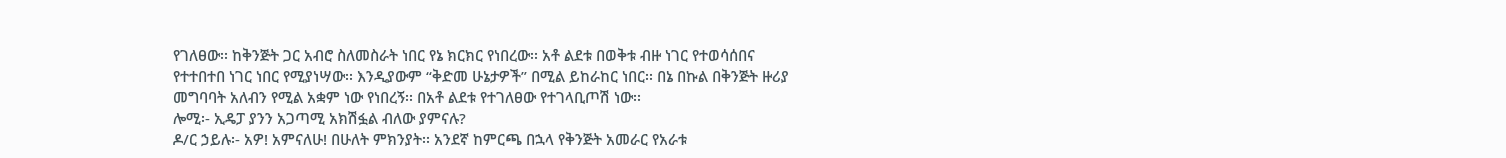የገለፀው፡፡ ከቅንጅት ጋር አብሮ ስለመስራት ነበር የኔ ክርክር የነበረው፡፡ አቶ ልደቱ በወቅቱ ብዙ ነገር የተወሳሰበና የተተበተበ ነገር ነበር የሚያነሣው፡፡ እንዲያውም “ቅድመ ሁኔታዎች” በሚል ይከራከር ነበር፡፡ በኔ በኩል በቅንጅት ዙሪያ መግባባት አለብን የሚል አቋም ነው የነበረኝ፡፡ በአቶ ልደቱ የተገለፀው የተገላቢጦሽ ነው፡፡
ሎሚ፡- ኢዴፓ ያንን አጋጣሚ አክሽፏል ብለው ያምናሉ?
ዶ/ር ኃይሉ፡- አዎ! አምናለሁ! በሁለት ምክንያት፡፡ አንደኛ ከምርጫ በኋላ የቅንጅት አመራር የአራቱ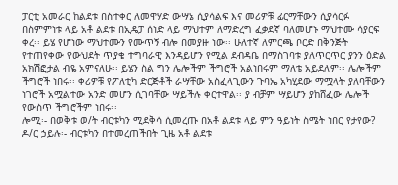ፓርቲ አመራር ከልደቱ በስተቀር ለመዋሃድ ውሣኔ ሲያሳልፍ እና መሪዎቹ ፊርማቸውን ሲያሳርፉ በስምምነቱ ላይ አቶ ልደቱ በኢዴፓ ሰነድ ላይ ማህተም ለማድረግ ፈቃደኛ ባለመሆኑ ማህተሙ ሳያርፍ ቀረ፡፡ ይሄ የሆነው ማህተሙን የሙጥኝ ብሎ በመያዙ ነው፡፡ ሁለተኛ ለምርጫ ቦርድ በቅንጅት የተጠየቀው የውህደት ጥያቄ ተግባራዊ እንዳይሆን የሚል ደብዳቤ በማስገባቱ ያለጥርጥር ያንን ዕድል አክሽፎታል ብዬ አምናለሁ፡፡ ይሄን ስል ግን ሌሎችም ችግሮች አልነበሩም ማለቴ አይደለም፡፡ ሌሎችም ችግሮች ነበሩ፡፡ ቀሪዎቹ የፖለቲካ ድርጅቶች ራሣቸው አስፈላጊውን ጉባኤ አካሂደው ማሟላት ያለባቸውን ነገሮች አሟልተው አንድ መሆን ሲገባቸው ሣይችሉ ቀርተዋል፡፡ ያ ብቻም ሣይሆን ያከሸፈው ሌሎች የውስጥ ችግሮችም ነበሩ፡፡
ሎሚ፡- በወቅቱ ወ/ት ብርቱካን ሚደቅሳ ሲመረጡ በአቶ ልደቱ ላይ ምን ዓይነት ስሜት ነበር የታየው?
ዶ/ር ኃይሉ፡- ብርቱካን በተመረጠችበት ጊዜ አቶ ልደቱ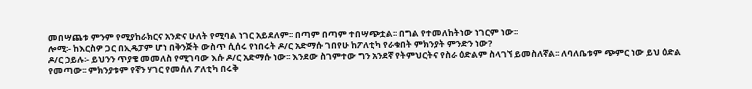መበሣጨቱ ምንም የሚያከራክርና አንድና ሁለት የሚባል ነገር አይደለም፡፡ በጣም በጣም ተበሣጭቷል፡፡ በግል የተመለከትነው ነገርም ነው፡፡
ሎሚ፡- ከእርስዎ ጋር በኢዴፓም ሆነ በቅንጅት ውስጥ ሲሰሩ የነበሩት ዶ/ር አድማሱ ገበየሁ ከፖለቲካ የራቁበት ምክንያት ምንድን ነው?
ዶ/ር ኃይሉ፡- ይህንን ጥያቄ መመለስ የሚገባው እሱ ዶ/ር አድማሱ ነው፡፡ እንደው ስገምተው ግን አንደኛ የትምህርትና የስራ ዕድልም ስላገኘ ይመስለኛል፡፡ ለባለቤቱም ጭምር ነው ይህ ዕድል የመጣው፡፡ ምክንያቱም የኛን ሃገር የመሰለ ፖለቲካ በሩቅ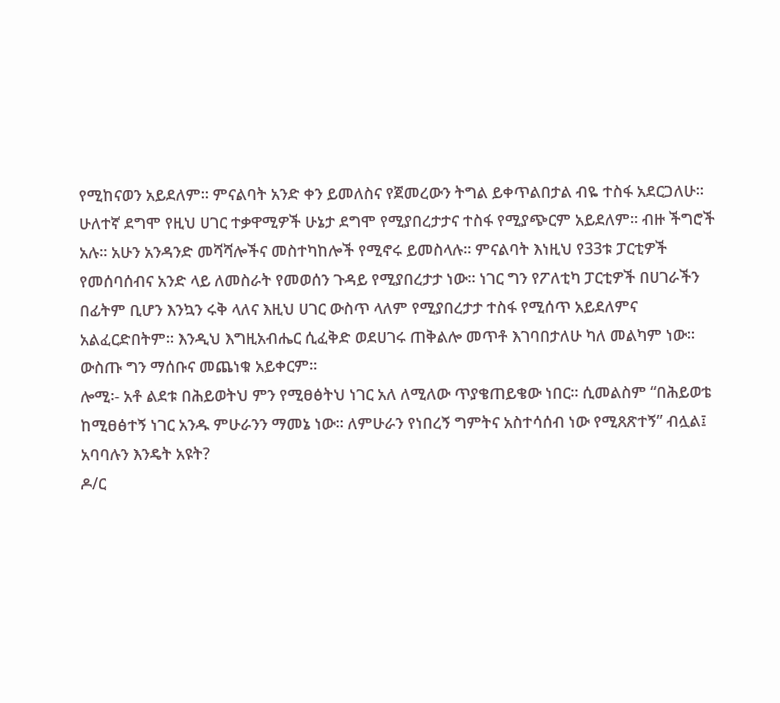የሚከናወን አይደለም፡፡ ምናልባት አንድ ቀን ይመለስና የጀመረውን ትግል ይቀጥልበታል ብዬ ተስፋ አደርጋለሁ፡፡ ሁለተኛ ደግሞ የዚህ ሀገር ተቃዋሚዎች ሁኔታ ደግሞ የሚያበረታታና ተስፋ የሚያጭርም አይደለም፡፡ ብዙ ችግሮች አሉ፡፡ አሁን አንዳንድ መሻሻሎችና መስተካከሎች የሚኖሩ ይመስላሉ፡፡ ምናልባት እነዚህ የ33ቱ ፓርቲዎች የመሰባሰብና አንድ ላይ ለመስራት የመወሰን ጉዳይ የሚያበረታታ ነው፡፡ ነገር ግን የፖለቲካ ፓርቲዎች በሀገራችን በፊትም ቢሆን እንኳን ሩቅ ላለና እዚህ ሀገር ውስጥ ላለም የሚያበረታታ ተስፋ የሚሰጥ አይደለምና አልፈርድበትም፡፡ እንዲህ እግዚአብሔር ሲፈቅድ ወደሀገሩ ጠቅልሎ መጥቶ እገባበታለሁ ካለ መልካም ነው፡፡ ውስጡ ግን ማሰቡና መጨነቁ አይቀርም፡፡
ሎሚ፡- አቶ ልደቱ በሕይወትህ ምን የሚፀፅትህ ነገር አለ ለሚለው ጥያቄጠይቄው ነበር፡፡ ሲመልስም “በሕይወቴ ከሚፀፅተኝ ነገር አንዱ ምሁራንን ማመኔ ነው፡፡ ለምሁራን የነበረኝ ግምትና አስተሳሰብ ነው የሚጸጽተኝ” ብሏል፤ አባባሉን እንዴት አዩት?
ዶ/ር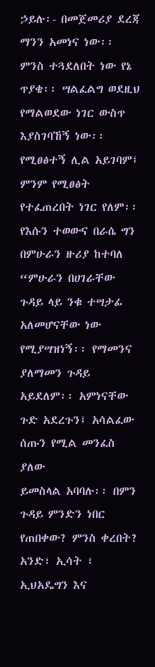ኃይሉ፡- በመጀመሪያ ደረጃ ማንን አመነና ነው፡፡ ምንስ ተጓደለበት ነው የኔ ጥያቄ፡፡ ሣልፈልግ ወደዚህ የማልወደው ነገር ውስጥ እያስገባኸኝ ነው፡፡ የሚፀፅተኝ ሊል አይገባም፤ ምንም የሚፀፅት የተፈጠረበት ነገር የለም፡፡ የእሱን ተወውና በራሴ ግን በምሁራን ዙሪያ ከተባለ “ምሁራን በሀገራቸው ጉዳይ ላይ ንቁ ተሣታፊ አለመሆናቸው ነው የሚያሣዝነኝ፡፡ የማመንና ያለማመን ጉዳይ አይደለም፡፡ አምነናቸው ጉድ አደረጉን፤ አሳልፈው ሰጡን የሚል መንፈስ ያለው
ይመስላል አባባሉ፡፡ በምን ጉዳይ ምንድን ነበር የጠበቀው? ምንስ ቀረበት?
አንድ፣ ኢሳት ፣ ኢህአዴግን እና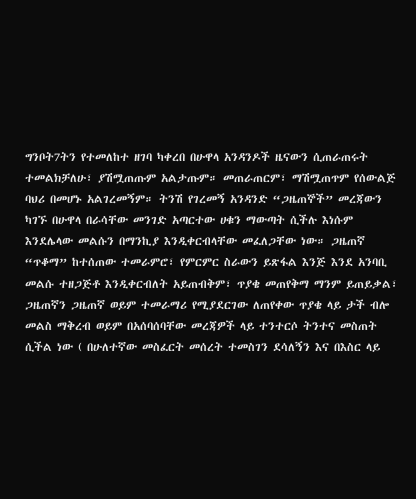ግንቦት7ትን የተመለከተ ዘገባ ካቀረበ በሁዋላ አንዳንዶች ዜናውን ሲጠራጠሩት ተመልክቻለሁ፣ ያሽሟጠጡም አልታጡም። መጠራጠርም፣ ማሽሟጠጥም የሰውልጅ ባህሪ በመሆኑ አልገረመኝም። ትንሽ የገረመኝ አንዳንድ “ጋዜጠኞች” መረጃውን ካገኙ በሁዋላ በራሳቸው መንገድ አጣርተው ሀቁን ማውጣት ሲችሉ እነሱም እንደሌላው መልሱን በማንኪያ እንዲቀርብላቸው መፈለጋቸው ነው። ጋዜጠኛ “ጥቆማ” ከተሰጠው ተመራምሮ፣ የምርምር ስራውን ይጽፋል እንጅ እንደ አንባቢ መልሱ ተዘጋጅቶ እንዲቀርብለት አይጠብቅም፣ ጥያቄ መጠየቅማ ማንም ይጠይቃል፣ ጋዜጠኛን ጋዜጠኛ ወይም ተመራማሪ የሚያደርገው ለጠየቀው ጥያቄ ላይ ታች ብሎ መልስ ማቅረብ ወይም በአሰባሰባቸው መረጃዎች ላይ ተንተርሶ ትንተና መስጠት ሲችል ነው ( በሁለተኛው መስፈርት መሰረት ተመስገን ደሳለኝን እና በእስር ላይ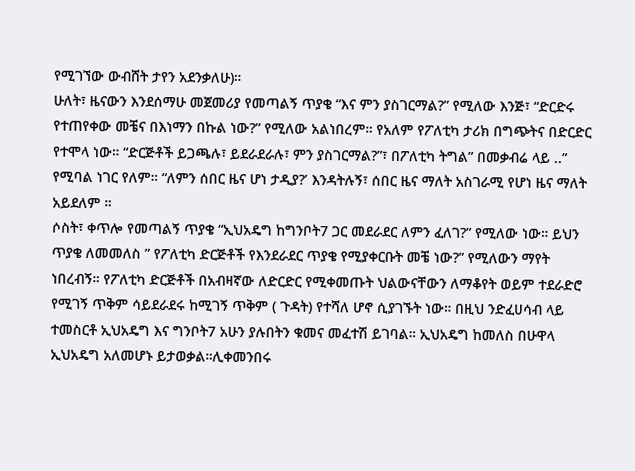የሚገኘው ውብሸት ታየን አደንቃለሁ)።
ሁለት፣ ዜናውን እንደሰማሁ መጀመሪያ የመጣልኝ ጥያቄ “እና ምን ያስገርማል?” የሚለው እንጅ፣ “ድርድሩ የተጠየቀው መቼና በእነማን በኩል ነው?” የሚለው አልነበረም። የአለም የፖለቲካ ታሪክ በግጭትና በድርድር የተሞላ ነው። “ድርጅቶች ይጋጫሉ፣ ይደራደራሉ፣ ምን ያስገርማል?”፣ በፖለቲካ ትግል” በመቃብሬ ላይ ..” የሚባል ነገር የለም። “ለምን ሰበር ዜና ሆነ ታዲያ?’ እንዳትሉኝ፣ ሰበር ዜና ማለት አስገራሚ የሆነ ዜና ማለት አይደለም ።
ሶስት፣ ቀጥሎ የመጣልኝ ጥያቄ “ኢህአዴግ ከግንቦት7 ጋር መደራደር ለምን ፈለገ?” የሚለው ነው። ይህን ጥያቄ ለመመለስ ” የፖለቲካ ድርጅቶች የእንደራደር ጥያቄ የሚያቀርቡት መቼ ነው?” የሚለውን ማየት ነበረብኝ። የፖለቲካ ድርጅቶች በአብዛኛው ለድርድር የሚቀመጡት ህልውናቸውን ለማቆየት ወይም ተደራድሮ የሚገኝ ጥቅም ሳይደራደሩ ከሚገኝ ጥቅም ( ጉዳት) የተሻለ ሆኖ ሲያገኙት ነው። በዚህ ንድፈሀሳብ ላይ ተመስርቶ ኢህአዴግ እና ግንቦት7 አሁን ያሉበትን ቁመና መፈተሽ ይገባል። ኢህአዴግ ከመለስ በሁዋላ ኢህአዴግ አለመሆኑ ይታወቃል።ሊቀመንበሩ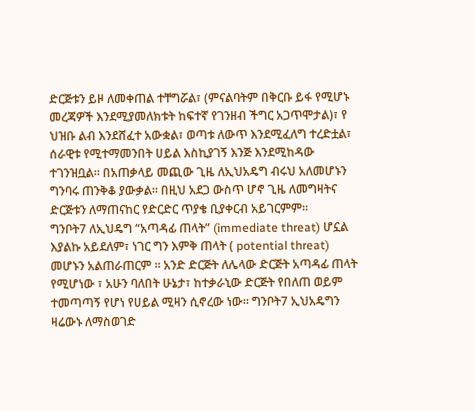ድርጅቱን ይዞ ለመቀጠል ተቸግሯል፣ (ምናልባትም በቅርቡ ይፋ የሚሆኑ መረጃዎች እንደሚያመለክቱት ከፍተኛ የገንዘብ ችግር አጋጥሞታል)፣ የ ህዝቡ ልብ እንደሸፈተ አውቋል፣ ወጣቱ ለውጥ እንደሚፈለግ ተረድቷል፣ ሰራዊቱ የሚተማመንበት ሀይል እስኪያገኝ እንጅ እንደሚከዳው ተገንዝቧል። በአጠቃላይ መጪው ጊዜ ለኢህአዴግ ብሩህ አለመሆኑን ግንባሩ ጠንቅቆ ያውቃል። በዚህ አደጋ ውስጥ ሆኖ ጊዜ ለመግዛትና ድርጅቱን ለማጠናከር የድርድር ጥያቄ ቢያቀርብ አይገርምም።
ግንቦት7 ለኢህዴግ “አጣዳፊ ጠላት” (immediate threat) ሆኗል እያልኩ አይደለም፣ ነገር ግን እምቅ ጠላት ( potential threat) መሆኑን አልጠራጠርም ። አንድ ድርጅት ለሌላው ድርጅት አጣዳፊ ጠላት የሚሆነው ፣ አሁን ባለበት ሁኔታ፣ ከተቃራኒው ድርጅት የበለጠ ወይም ተመጣጣኝ የሆነ የሀይል ሚዛን ሲኖረው ነው። ግንቦት7 ኢህአዴግን ዛሬውኑ ለማስወገድ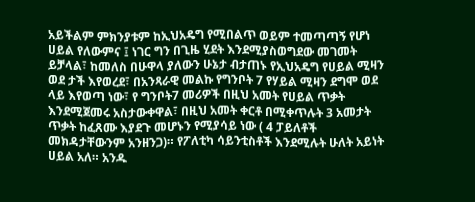አይችልም ምክንያቱም ከኢህአዴግ የሚበልጥ ወይም ተመጣጣኝ የሆነ ሀይል የለውምና ፤ ነገር ግን በጊዜ ሂደት እንደሚያስወግደው መገመት ይቻላል፣ ከመለስ በሁዋላ ያለውን ሁኔታ ብታጠኑ የኢህአዴግ የሀይል ሚዛን ወደ ታች እየወረደ፣ በአንጻራዊ መልኩ የግንቦት 7 የሃይል ሚዛን ደግሞ ወደ ላይ እየወጣ ነው፣ የ ግንቦት7 መሪዎች በዚህ አመት የሀይል ጥቃት እንደሚጀመሩ አስታውቀዋል፣ በዚህ አመት ቀርቶ በሚቀጥሉት 3 አመታት ጥቃት ከፈጸሙ እያደጉ መሆኑን የሚያሳይ ነው ( 4 ፓይለቶች መክዳታቸውንም አንዘንጋ)። የፖለቲካ ሳይንቲስቶች እንደሚሉት ሁለት አይነት ሀይል አለ። አንዱ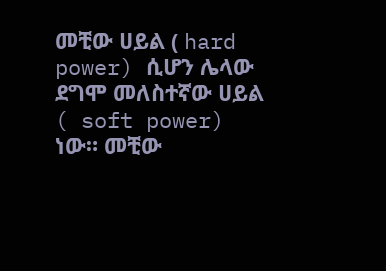መቺው ሀይል ( hard power) ሲሆን ሌላው ደግሞ መለስተኛው ሀይል ( soft power) ነው። መቺው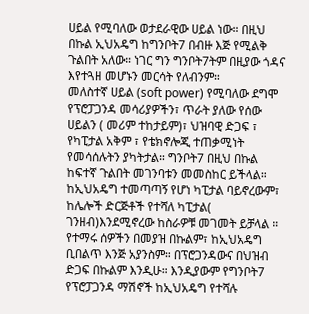ሀይል የሚባለው ወታደራዊው ሀይል ነው። በዚህ በኩል ኢህአዴግ ከግንቦት7 በብዙ እጅ የሚልቅ ጉልበት አለው። ነገር ግን ግንቦት7ትም በዚያው ጎዳና እየተጓዘ መሆኑን መርሳት የለብንም።
መለስተኛ ሀይል (soft power) የሚባለው ደግሞ የፕሮፓጋንዳ መሳሪያዎችን፣ ጥራት ያለው የሰው ሀይልን ( መሪም ተከታይም)፣ ህዝባዊ ድጋፍ ፣ የካፒታል አቅም ፣ የቴክኖሎጂ ተጠቃሚነት የመሳሰሉትን ያካትታል። ግንቦት7 በዚህ በኩል ከፍተኛ ጉልበት መገንባቱን መመስከር ይችላል። ከኢህአዴግ ተመጣጣኝ የሆነ ካፒታል ባይኖረውም፣ ከሌሎች ድርጅቶች የተሻለ ካፒታል( ገንዘብ)እንደሚኖረው ከስራዎቹ መገመት ይቻላል ። የተማሩ ሰዎችን በመያዝ በኩልም፣ ከኢህአዴግ ቢበልጥ እንጅ አያንስም። በፕሮጋንዳውና በህዝብ ድጋፍ በኩልም እንዲሁ። እንዲያውም የግንቦት7 የፕሮፓጋንዳ ማሽኖች ከኢህአዴግ የተሻሉ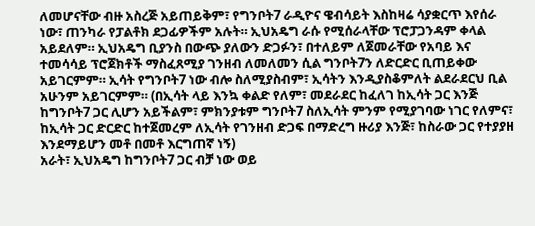ለመሆናቸው ብዙ አስረጅ አይጠይቅም፣ የግንቦት7 ራዲዮና ዌብሳይት እስከዛሬ ሳያቋርጥ እየሰራ ነው፣ ጠንካራ የፓልቶክ ደጋፊዎችም አሉት። ኢህአዴግ ራሱ የሚሰራላቸው ፕሮፓጋንዳም ቀላል አይደለም። ኢህአዴግ ቢያንስ በውጭ ያለውን ድጋፉን፣ በተለይም ለጀመራቸው የአባይ እና ተመሳሳይ ፕሮጀክቶች ማስፈጸሚያ ገንዘብ ለመለመን ሲል ግንቦት7ን ለድርድር ቢጠይቀው አይገርምም። ኢሳት የግንቦት7 ነው ብሎ ስለሚያስብም፣ ኢሳትን እንዲያስቆምለት ልደራደርህ ቢል አሁንም አይገርምም። (በኢሳት ላይ እንኳ ቀልድ የለም፣ መደራደር ከፈለገ ከኢሳት ጋር እንጅ ከግንቦት7 ጋር ሊሆን አይችልም፣ ምክንያቱም ግንቦት7 ስለኢሳት ምንም የሚያገባው ነገር የለምና፣ ከኢሳት ጋር ድርድር ከተጀመረም ለኢሳት የገንዘብ ድጋፍ በማድረግ ዙሪያ እንጅ፣ ከስራው ጋር የተያያዘ እንደማይሆን መቶ በመቶ እርግጠኛ ነኝ)
አራት፣ ኢህአዴግ ከግንቦት7 ጋር ብቻ ነው ወይ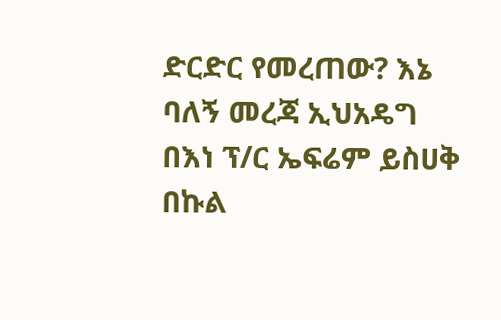ድርድር የመረጠው? እኔ ባለኝ መረጃ ኢህአዴግ በእነ ፕ/ር ኤፍሬም ይስሀቅ በኩል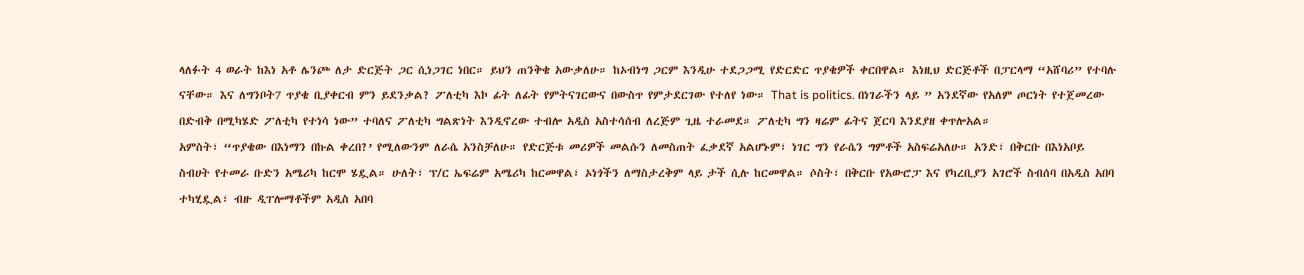ላለፉት 4 ወራት ከእነ አቶ ሌንጮ ለታ ድርጅት ጋር ሲነጋገር ነበር። ይህን ጠንቅቄ አውቃለሁ። ከኦብነግ ጋርም እንዲሁ ተደጋጋሚ የድርድር ጥያቄዎች ቀርበዋል። እነዚህ ድርጅቶች በፓርላማ “አሸባሪ” የተባሉ ናቸው። እና ለግንቦት7 ጥያቄ ቢያቀርብ ምን ይደንቃል? ፖለቲካ እኮ ፊት ለፊት የምትናገርውና በውስጥ የምታደርገው የተለየ ነው። That is politics. በነገራችን ላይ ” አንደኛው የአለም ጦርነት የተጀመረው በድብቅ በሚካሄድ ፖለቲካ የተነሳ ነው” ተባለና ፖለቲካ ግልጽነት እንዲኖረው ተብሎ አዲስ አስተሳሰብ ለረጅም ጊዜ ተራመደ። ፖለቲካ ግን ዛሬም ፊትና ጀርባ እንደያዘ ቀጥሎአል።
አምስት፣ “ጥያቄው በእነማን በኩል ቀረበ?’ የሚለውንም ለራሴ አንስቻለሁ። የድርጅቱ መሪዎች መልሱን ለመስጠት ፈቃደኛ አልሆኑም፣ ነገር ግን የራሴን ግምቶች አስፍሬአለሁ። አንድ፣ በቅርቡ በእነአቦይ ስብሀት የተመራ ቡድን አሜሪካ ከርሞ ሄዷል። ሁለት፣ ፕ/ር ኤፍሬም አሜሪካ ከርመዋል፣ ኦነጎችን ለማስታረቅም ላይ ታች ሲሉ ከርመዋል። ሶስት፣ በቅርቡ የአውሮፓ እና የካረቢያን አገሮች ስብሰባ በአዲስ አበባ ተካሂዷል፣ ብዙ ዲፐሎማቶችም አዲስ አበባ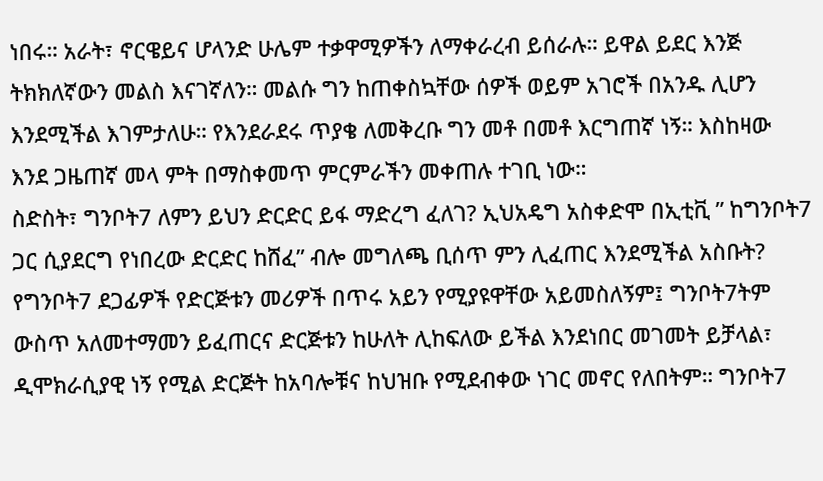ነበሩ። አራት፣ ኖርዌይና ሆላንድ ሁሌም ተቃዋሚዎችን ለማቀራረብ ይሰራሉ። ይዋል ይደር እንጅ ትክክለኛውን መልስ እናገኛለን። መልሱ ግን ከጠቀስኳቸው ሰዎች ወይም አገሮች በአንዱ ሊሆን እንደሚችል እገምታለሁ። የእንደራደሩ ጥያቄ ለመቅረቡ ግን መቶ በመቶ እርግጠኛ ነኝ። እስከዛው እንደ ጋዜጠኛ መላ ምት በማስቀመጥ ምርምራችን መቀጠሉ ተገቢ ነው።
ስድስት፣ ግንቦት7 ለምን ይህን ድርድር ይፋ ማድረግ ፈለገ? ኢህአዴግ አስቀድሞ በኢቲቪ ” ከግንቦት7 ጋር ሲያደርግ የነበረው ድርድር ከሸፈ” ብሎ መግለጫ ቢሰጥ ምን ሊፈጠር እንደሚችል አስቡት? የግንቦት7 ደጋፊዎች የድርጅቱን መሪዎች በጥሩ አይን የሚያዩዋቸው አይመስለኝም፤ ግንቦት7ትም ውስጥ አለመተማመን ይፈጠርና ድርጅቱን ከሁለት ሊከፍለው ይችል እንደነበር መገመት ይቻላል፣ ዲሞክራሲያዊ ነኝ የሚል ድርጅት ከአባሎቹና ከህዝቡ የሚደብቀው ነገር መኖር የለበትም። ግንቦት7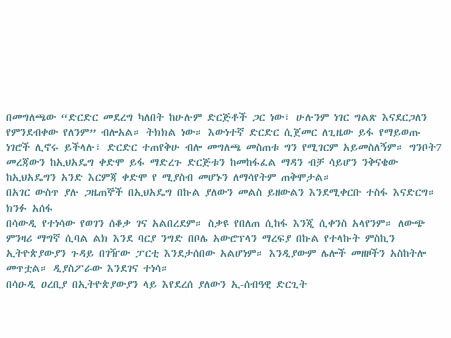በመግለጫው “ድርድር መደረግ ካለበት ከሁሉም ድርጅቶች ጋር ነው፣ ሁሉንም ነገር ግልጽ እናደርጋለን የምንደብቀው የለንም” ብሎአል። ትክክል ነው። እውነተኛ ድርድር ሲጀመር ለጊዜው ይፋ የማይወጡ ነገሮች ሊኖሩ ይችላሉ፣ ድርድር ተጠየቅሁ ብሎ መግለጫ መስጠቱ ግን የሚገርም አይመስለኝም። ግንቦት7 መረጃውን ከኢህአዴግ ቀድሞ ይፋ ማድረጉ ድርጅቱን ከመከፋፈል ማዳን ብቻ ሳይሆን ንቅናቄው ከኢህአዴግን አንድ እርምጃ ቀድሞ የ ሚያስብ መሆኑን ለማሳየትም ጠቅሞታል።
በአገር ውስጥ ያሉ ጋዜጠኞች በኢህአዴግ በኩል ያለውን መልስ ይዘውልን እንደሚቀርቡ ተስፋ እናድርግ።
ክንፉ አሰፋ
በሳውዲ የተነሳው የወገን ሰቆቃ ገና አልበረደም። ስቃዩ የበለጠ ሲከፋ እንጂ ሲቀንስ አላየንም። ለውጭ ምንዛሪ ማግኛ ሲባል ልክ እንደ ባርያ ንግድ በቦሌ አውሮፕላን ማረፍያ በኩል የተላኩት ምስኪን ኢትዮጵያውያን ጉዳይ በገዥው ፓርቲ እንደታሰበው አልሆነም። እንዲያውም ሌሎች መዘዞችን አስከትሎ መጥቷል። ዲያስፖራው እንደገና ተነሳ።
በሳዑዲ ዐረቢያ በኢትዮጵያውያን ላይ እየደረሰ ያለውን ኢ-ሰብዓዊ ድርጊት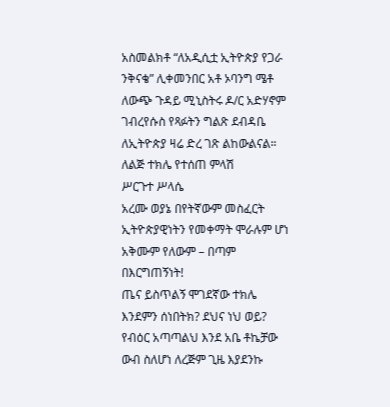አስመልክቶ “ለአዲሲቷ ኢትዮጵያ የጋራ ንቅናቄ” ሊቀመንበር አቶ ኦባንግ ሜቶ ለውጭ ጉዳይ ሚኒስትሩ ዶ/ር አድሃኖም ገብረየሱስ የጻፉትን ግልጽ ደብዳቤ ለኢትዮጵያ ዛሬ ድረ ገጽ ልከውልናል።
ለልጅ ተክሌ የተሰጠ ምላሽ
ሥርጉተ ሥላሴ
አረሙ ወያኔ በየትኛውም መስፈርት ኢትዮጵያዊነትን የመቀማት ሞራሉም ሆነ አቅሙም የለውም – በጣም በእርግጠኝነት!
ጤና ይስጥልኝ ሞገደኛው ተክሌ እንደምን ሰነበትክ? ደህና ነህ ወይ? የብዕር አጣጣልህ እንደ አቤ ቶኬቻው ውብ ስለሆነ ለረጅም ጊዜ እያደንኩ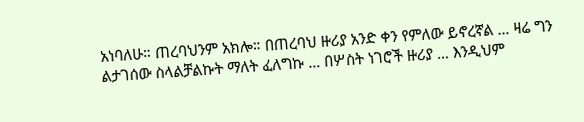አነባለሁ። ጠረባህንም አክሎ። በጠረባህ ዙሪያ አንድ ቀን የምለው ይኖረኛል … ዛሬ ግን ልታገሰው ስላልቻልኩት ማለት ፈለግኩ … በሦስት ነገሮች ዙሪያ … እንዲህም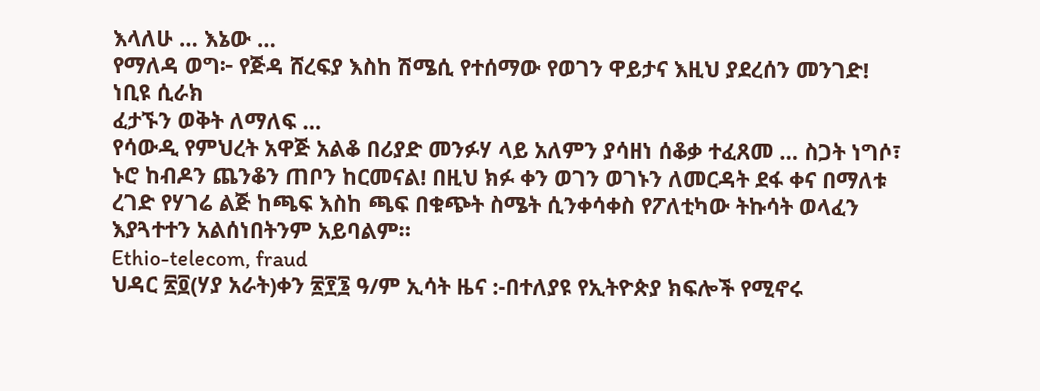እላለሁ … እኔው …
የማለዳ ወግ፦ የጅዳ ሸረፍያ እስከ ሽሜሲ የተሰማው የወገን ዋይታና እዚህ ያደረሰን መንገድ!
ነቢዩ ሲራክ
ፈታኙን ወቅት ለማለፍ …
የሳውዲ የምህረት አዋጅ አልቆ በሪያድ መንፉሃ ላይ አለምን ያሳዘነ ሰቆቃ ተፈጸመ … ስጋት ነግሶ፣ ኑሮ ከብዶን ጨንቆን ጠቦን ከርመናል! በዚህ ክፉ ቀን ወገን ወገኑን ለመርዳት ደፋ ቀና በማለቱ ረገድ የሃገሬ ልጅ ከጫፍ እስከ ጫፍ በቁጭት ስሜት ሲንቀሳቀስ የፖለቲካው ትኩሳት ወላፈን እያጓተተን አልሰነበትንም አይባልም።
Ethio-telecom, fraud
ህዳር ፳፬(ሃያ አራት)ቀን ፳፻፮ ዓ/ም ኢሳት ዜና :-በተለያዩ የኢትዮጵያ ክፍሎች የሚኖሩ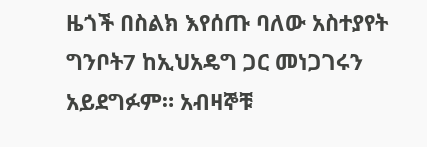ዜጎች በስልክ እየሰጡ ባለው አስተያየት ግንቦት7 ከኢህአዴግ ጋር መነጋገሩን አይደግፉም። አብዛኞቹ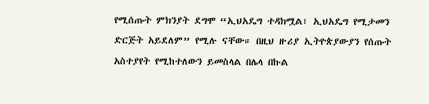የሚሰጡት ምክንያት ደግሞ “ኢህአዴግ ተዳክሟል፣ ኢህአዴግ የሚታመን ድርጅት አይደለም” የሚሉ ናቸው። በዚህ ዙሪያ ኢትዮጵያውያን የሰጡት አስተያየት የሚከተለውን ይመስላል በሌላ በኩል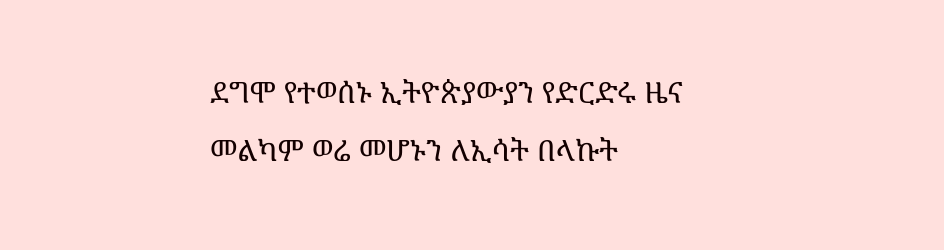ደግሞ የተወሰኑ ኢትዮጵያውያን የድርድሩ ዜና መልካም ወሬ መሆኑን ለኢሳት በላኩት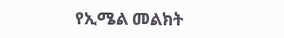የኢሜል መልክት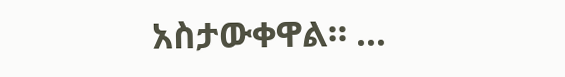አስታውቀዋል። …